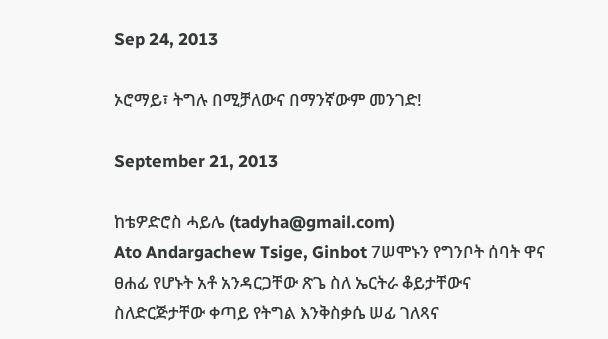Sep 24, 2013

ኦሮማይ፣ ትግሉ በሚቻለውና በማንኛውም መንገድ!

September 21, 2013

ከቴዎድሮስ ሓይሌ (tadyha@gmail.com)
Ato Andargachew Tsige, Ginbot 7ሠሞኑን የግንቦት ሰባት ዋና ፀሐፊ የሆኑት አቶ አንዳርጋቸው ጽጌ ስለ ኤርትራ ቆይታቸውና ስለድርጅታቸው ቀጣይ የትግል እንቅስቃሴ ሠፊ ገለጻና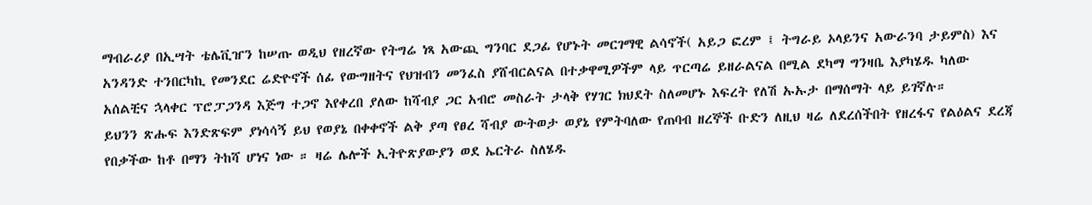ማብራሪያ በኢሣት ቴሌቪዠን ከሠጡ ወዲህ የዘረኛው የትግሬ ነጻ አውጪ ግንባር ደጋፊ የሆኑት መርገማዊ ልሳኖች( አይጋ ፎረም ፤ ትግራይ ኦላይንና አውራንባ ታይምስ) እና አንዳንድ ተንበርካኪ የመንደር ሬድዮኖች ሰፊ የውግዘትና የህዝብን መንፈስ ያሸብርልናል በተቃዋሚዎችም ላይ ጥርጣሬ ይዘራልናል በሚል ደካማ ግንዛቤ እያካሄዱ ካለው አሰልቺና ኋላቀር ፕሮፓጋንዳ እጅግ ተጋኖ እየቀረበ ያለው ከሻብያ ጋር አብሮ መስራት ታላቅ የሃገር ክህደት ስለመሆኑ እፍረት የለሽ ኡኡታ በማሰማት ላይ ይገኛሉ።
ይህንን ጽሑፍ እንድጽፍም ያነሳሳኝ ይህ የወያኔ በቀቀኖች ልቅ ያጣ የፀረ ሻብያ ውትወታ ወያኔ የምትባለው የጠባብ ዘረኞች ቡድን ለዚህ ዛሬ ለደረሰችበት የዘረፋና የልዕልና ደረጃ የበቃችው ከቶ በማን ትከሻ ሆነና ነው ። ዛሬ ሌሎች ኢትዮጽያውያን ወደ ኤርትራ ስለሄዱ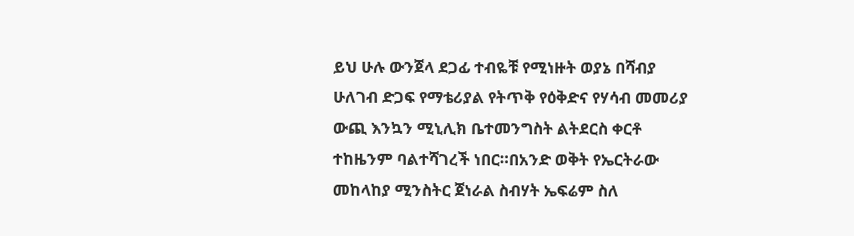ይህ ሁሉ ውንጀላ ደጋፊ ተብዬቹ የሚነዙት ወያኔ በሻብያ ሁለገብ ድጋፍ የማቴሪያል የትጥቅ የዕቅድና የሃሳብ መመሪያ ውጪ እንኳን ሚኒሊክ ቤተመንግስት ልትደርስ ቀርቶ ተከዜንም ባልተሻገረች ነበር።በአንድ ወቅት የኤርትራው መከላከያ ሚንስትር ጀነራል ስብሃት ኤፍሬም ስለ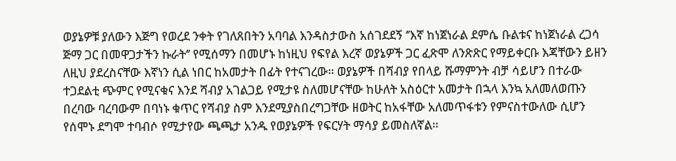ወያኔዎቹ ያለውን እጅግ የወረደ ንቀት የገለጸበትን አባባል እንዳስታውስ አሰገደደኝ ‘’እኛ ከነጀነራል ደምሴ ቡልቱና ከነጀነራል ረጋሳ ጅማ ጋር በመዋጋታችን ኩራት‘’ የሚሰማን በመሆኑ ከነዚህ የፍየል እረኛ ወያኔዎች ጋር ፈጽሞ ለንጽጽር የማይቀርቡ እጃቸውን ይዘን ለዚህ ያደረስናቸው እኛነን ሲል ነበር ከአመታት በፊት የተናገረው። ወያኔዎች በሻብያ የበላይ ሹማምንት ብቻ ሳይሆን በተራው ተጋደልቲ ጭምር የሚናቁና እንደ ሻብያ አገልጋይ የሚታዩ ስለመሆናቸው ከሁለት አስዕርተ አመታት በኋላ እንኳ አለመለወጡን በረባው ባረባውም በባነኑ ቁጥር የሻብያ ስም እንደሚያስበረግጋቸው ዘወትር ከአፋቸው አለመጥፋቱን የምናስተውለው ሲሆን የሰሞኑ ደግሞ ተባብሶ የሚታየው ጫጫታ አንዱ የወያኔዎች የፍርሃት ማሳያ ይመስለኛል።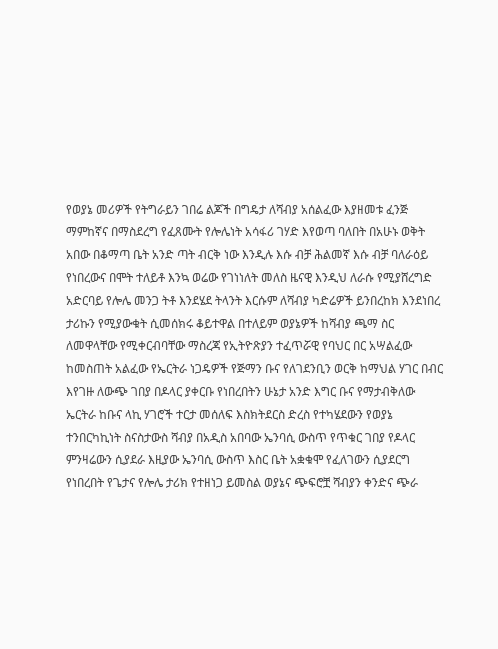የወያኔ መሪዎች የትግራይን ገበሬ ልጆች በግዴታ ለሻብያ አሰልፈው እያዘመቱ ፈንጅ ማምከኛና በማስደረግ የፈጸሙት የሎሌነት አሳፋሪ ገሃድ እየወጣ ባለበት በአሁኑ ወቅት አበው በቆማጣ ቤት አንድ ጣት ብርቅ ነው እንዲሉ እሱ ብቻ ሕልመኛ እሱ ብቻ ባለራዕይ የነበረውና በሞት ተለይቶ እንኳ ወሬው የገነነለት መለስ ዜናዊ እንዲህ ለራሱ የሚያሸረግድ አድርባይ የሎሌ መንጋ ትቶ እንደሄደ ትላንት እርሱም ለሻብያ ካድሬዎች ይንበረከክ እንደነበረ ታሪኩን የሚያውቁት ሲመሰክሩ ቆይተዋል በተለይም ወያኔዎች ከሻብያ ጫማ ስር ለመዋላቸው የሚቀርብባቸው ማስረጃ የኢትዮጽያን ተፈጥሯዊ የባህር በር አሣልፈው ከመስጠት አልፈው የኤርትራ ነጋዴዎች የጅማን ቡና የለገደንቢን ወርቅ ከማህል ሃገር በብር እየገዙ ለውጭ ገበያ በዶላር ያቀርቡ የነበረበትን ሁኔታ አንድ እግር ቡና የማታብቅለው ኤርትራ ከቡና ላኪ ሃገሮች ተርታ መሰለፍ እስክትደርስ ድረስ የተካሄደውን የወያኔ ተንበርካኪነት ስናስታውስ ሻብያ በአዲስ አበባው ኤንባሲ ውስጥ የጥቁር ገበያ የዶላር ምንዛሬውን ሲያደራ እዚያው ኤንባሲ ውስጥ እስር ቤት አቋቁሞ የፈለገውን ሲያደርግ የነበረበት የጌታና የሎሌ ታሪክ የተዘነጋ ይመስል ወያኔና ጭፍሮቿ ሻብያን ቀንድና ጭራ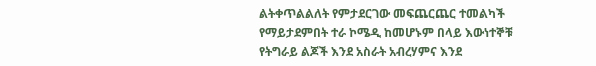ልትቀጥልልለት የምታደርገው መፍጨርጨር ተመልካች የማይታደምበት ተራ ኮሜዲ ከመሆኑም በላይ እውነተኞቹ የትግራይ ልጆች እንደ አስራት አብረሃምና እንደ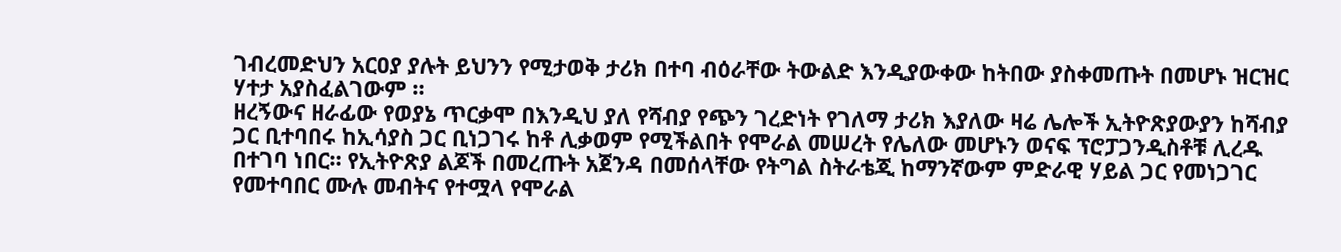ገብረመድህን አርዐያ ያሉት ይህንን የሚታወቅ ታሪክ በተባ ብዕራቸው ትውልድ እንዲያውቀው ከትበው ያስቀመጡት በመሆኑ ዝርዝር ሃተታ አያስፈልገውም ።
ዘረኝውና ዘራፊው የወያኔ ጥርቃሞ በእንዲህ ያለ የሻብያ የጭን ገረድነት የገለማ ታሪክ እያለው ዛሬ ሌሎች ኢትዮጽያውያን ከሻብያ ጋር ቢተባበሩ ከኢሳያስ ጋር ቢነጋገሩ ከቶ ሊቃወም የሚችልበት የሞራል መሠረት የሌለው መሆኑን ወናፍ ፕሮፓጋንዲስቶቹ ሊረዱ በተገባ ነበር። የኢትዮጽያ ልጆች በመረጡት አጀንዳ በመሰላቸው የትግል ስትራቴጂ ከማንኛውም ምድራዊ ሃይል ጋር የመነጋገር የመተባበር ሙሉ መብትና የተሟላ የሞራል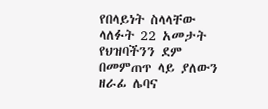የበላይነት ስላላቸው ላለፉት 22 አመታት የህዝባችንን ደም በመምጠጥ ላይ ያለውን ዘራፊ ሌባና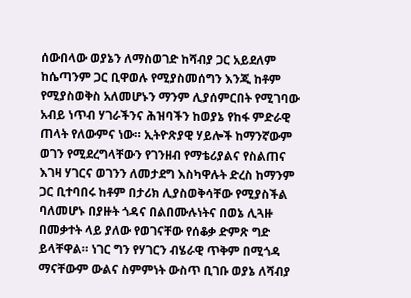ሰውበላው ወያኔን ለማስወገድ ከሻብያ ጋር አይደለም ከሴጣንም ጋር ቢዋወሉ የሚያስመሰግን እንጂ ከቶም የሚያስወቅስ አለመሆኑን ማንም ሊያሰምርበት የሚገባው አብይ ነጥብ ሃገራችንና ሕዝባችን ከወያኔ የከፋ ምድራዊ ጠላት የለውምና ነው። ኢትዮጽያዊ ሃይሎች ከማንኛውም ወገን የሚደረግላቸውን የገንዘብ የማቴሪያልና የስልጠና እገዛ ሃገርና ወገንን ለመታደግ እስካዋሉት ድረስ ከማንም ጋር ቢተባበሩ ከቶም በታሪክ ሊያስወቅሳቸው የሚያስችል ባለመሆኑ በያዙት ጎዳና በልበሙሉነትና በወኔ ሊጓዙ በመቃተት ላይ ያለው የወገናቸው የሰቆቃ ድምጽ ግድ ይላቸዋል። ነገር ግን የሃገርን ብሄራዊ ጥቅም በሚጎዳ ማናቸውም ውልና ስምምነት ውስጥ ቢገቡ ወያኔ ለሻብያ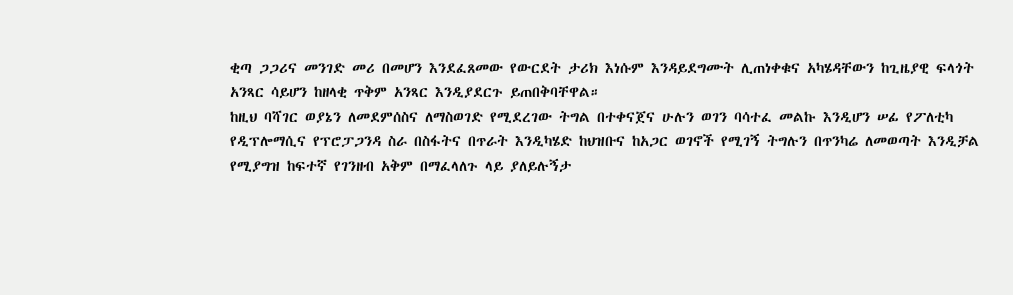ቂጣ ጋጋሪና መንገድ መሪ በመሆን እንደፈጸመው የውርደት ታሪክ እነሱም እንዳይደግሙት ሊጠነቀቁና አካሄዳቸውን ከጊዜያዊ ፍላጎት አንጻር ሳይሆን ከዘላቂ ጥቅም አንጻር እንዲያደርጉ ይጠበቅባቸዋል።
ከዚህ ባሻገር ወያኔን ለመደምሰስና ለማስወገድ የሚደረገው ትግል በተቀናጀና ሁሉን ወገን ባሳተፈ መልኩ እንዲሆን ሠፊ የፖለቲካ የዲፕሎማሲና የፕሮፓጋንዳ ስራ በስፋትና በጥራት እንዲካሄድ ከህዝቡና ከአጋር ወገኖች የሚገኝ ትግሉን በጥንካሬ ለመወጣት እንዲቻል የሚያግዝ ከፍተኛ የገንዘብ አቅም በማፈላለጉ ላይ ያለይሉኝታ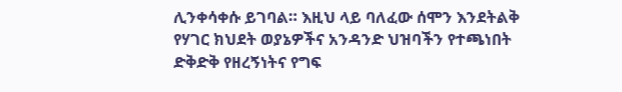ሊንቀሳቀሱ ይገባል። እዚህ ላይ ባለፈው ሰሞን እንደትልቅ የሃገር ክህደት ወያኔዎችና አንዳንድ ህዝባችን የተጫነበት ድቅድቅ የዘረኝነትና የግፍ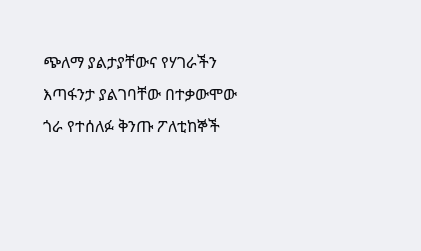ጭለማ ያልታያቸውና የሃገራችን እጣፋንታ ያልገባቸው በተቃውሞው ጎራ የተሰለፉ ቅንጡ ፖለቲከኞች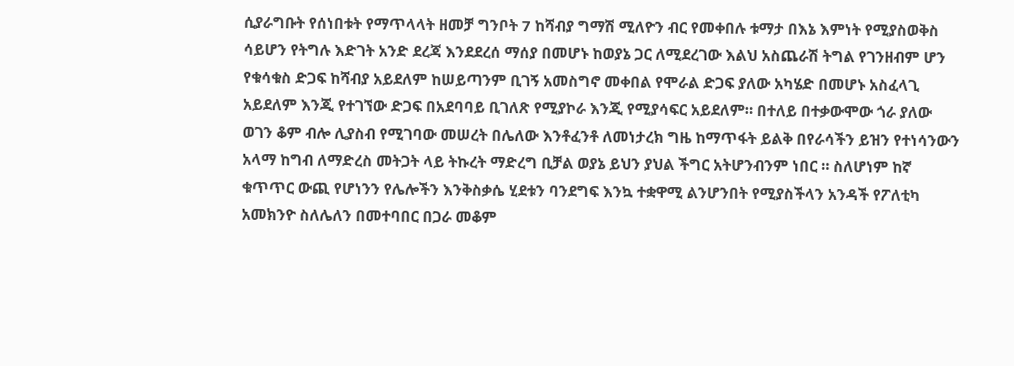ሲያራግቡት የሰነበቱት የማጥላላት ዘመቻ ግንቦት 7 ከሻብያ ግማሽ ሚለዮን ብር የመቀበሉ ቱማታ በእኔ እምነት የሚያስወቅስ ሳይሆን የትግሉ እድገት አንድ ደረጃ እንደደረሰ ማሰያ በመሆኑ ከወያኔ ጋር ለሚደረገው እልህ አስጨራሽ ትግል የገንዘብም ሆን የቁሳቁስ ድጋፍ ከሻብያ አይደለም ከሠይጣንም ቢገኝ አመስግኖ መቀበል የሞራል ድጋፍ ያለው አካሄድ በመሆኑ አስፈላጊ አይደለም እንጂ የተገኘው ድጋፍ በአደባባይ ቢገለጽ የሚያኮራ እንጂ የሚያሳፍር አይደለም። በተለይ በተቃውሞው ጎራ ያለው ወገን ቆም ብሎ ሊያስብ የሚገባው መሠረት በሌለው እንቶፈንቶ ለመነታረክ ግዜ ከማጥፋት ይልቅ በየራሳችን ይዝን የተነሳንውን አላማ ከግብ ለማድረስ መትጋት ላይ ትኩረት ማድረግ ቢቻል ወያኔ ይህን ያህል ችግር አትሆንብንም ነበር ። ስለሆነም ከኛ ቁጥጥር ውጪ የሆነንን የሌሎችን እንቅስቃሴ ሂደቱን ባንደግፍ እንኳ ተቋዋሚ ልንሆንበት የሚያስችላን አንዳች የፖለቲካ አመክንዮ ስለሌለን በመተባበር በጋራ መቆም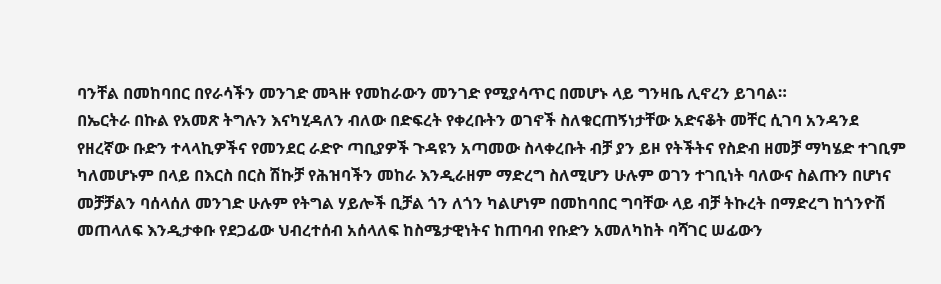ባንቸል በመከባበር በየራሳችን መንገድ መጓዙ የመከራውን መንገድ የሚያሳጥር በመሆኑ ላይ ግንዛቤ ሊኖረን ይገባል።
በኤርትራ በኩል የአመጽ ትግሉን እናካሂዳለን ብለው በድፍረት የቀረቡትን ወገኖች ስለቁርጠኝነታቸው አድናቆት መቸር ሲገባ አንዳንደ የዘረኛው ቡድን ተላላኪዎችና የመንደር ራድዮ ጣቢያዎች ጉዳዩን አጣመው ስላቀረቡት ብቻ ያን ይዞ የትችትና የስድብ ዘመቻ ማካሄድ ተገቢም ካለመሆኑም በላይ በእርስ በርስ ሽኩቻ የሕዝባችን መከራ እንዲራዘም ማድረግ ስለሚሆን ሁሉም ወገን ተገቢነት ባለውና ስልጡን በሆነና መቻቻልን ባሰላሰለ መንገድ ሁሉም የትግል ሃይሎች ቢቻል ጎን ለጎን ካልሆነም በመከባበር ግባቸው ላይ ብቻ ትኩረት በማድረግ ከጎንዮሽ መጠላለፍ እንዲታቀቡ የደጋፊው ህብረተሰብ አሰላለፍ ከስሜታዊነትና ከጠባብ የቡድን አመለካከት ባሻገር ሠፊውን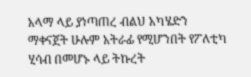አላማ ላይ ያነጣጠረ ብልህ አካሄድን ማቀናጀት ሁሉም አትራፊ የሚሆንበት የፖለቲካ ሂሳብ በመሆኑ ላይ ትኩረት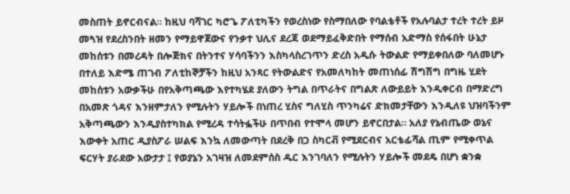መስጠት ይኖርብናል። ከዚህ ባሻገር ካሮጌ ፖለቲካችን የወረስነው የስማበለው የባልቴቶች የአሉባልታ ተረት ተረት ይዞ መጓዝ የደረስንበት ዘመን የማይዋጀውና የንቃተ ህሊና ደረጃ ወደማይፈቅድበት የማሰብ አድማስ የሰፋበት ሁኔታ መከሰቱን በመረዳት በሎጅክና በትንተና ሃሳባችንን እስካላስረገጥን ድረስ አዲሱ ትውልድ የማይቀበለው ባለመሆኑ በተለይ እድሜ ጠገብ ፖለቲከኞቻችን ከዚህ አንጻር የትውልድና የአመለካከት መጠነሰፊ ሽግሽግ በግዜ ሂደት መከሰቱን አውቃችሁ በየአቅጣጫው እየተካሄደ ያለውን ትግል በጥራትና በግልጽ ለውይይት እንዲቀርብ በማድረግ በአመጽ ጎዳና እንዘምታለን የሚሉትን ሃይሎች በነጠረ ሂስና ግለሂስ ጥንካሬና ድክመታቸውን እንዲለዩ ህዝባችንም አቅጣጫውን እንዲያስተካክል የሚረዳ ተሳትፏችሁ በጥበብ የተሞላ መሆን ይኖርበታል። አለያ የኔብጤው ወኔና እውቀት አጠር ዲያስፖራ ሠልፍ እንኳ ለመውጣት በደረቅ በጋ ስካርቭ የሚደርብና አርቴፊሻል ጢም የሚቀጥል ፍርሃት ያራደው አውታታ ፤ የወያኔን አገዛዝ ለመደምሰስ ዱር እንገባለን የሚሉትን ሃይሎች መደዴ በሆነ ቋንቋ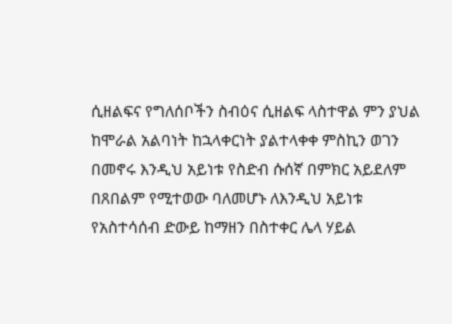ሲዘልፍና የግለሰቦችን ስብዕና ሲዘልፍ ላስተዋል ምን ያህል ከሞራል አልባነት ከኋላቀርነት ያልተላቀቀ ምስኪን ወገን በመኖሩ እንዲህ አይነቱ የስድብ ሱሰኛ በምክር አይደለም በጸበልም የሚተወው ባለመሆኑ ለእንዲህ አይነቱ የአስተሳሰብ ድውይ ከማዘን በስተቀር ሌላ ሃይል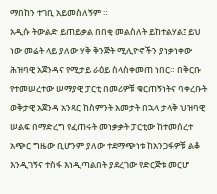ማበከን ተገቢ አይመስለኝም ።
አዲሱ ትውልድ ይጠይቃል በበቂ መልስለት ይከተልሃል፤ ይህ ነው መሬት ላይ ያለው ሃቅ ቅንጅት ሚሊዮኖችን ያነቃነቀው ሕዝባዊ አጀንዳና የሚታይ ራዕይ ስላስቀመጠ ነበር። በቅርቡ የተመሠረተው ሠማያዊ ፓርቲ በመሪዎቹ ቁርጠኝነትና ባቀረቡት ወቅታዊ አጀንዳ አንጻር ከስምንት አመታት በኋላ ታላቅ ህዝባዊ ሠልፍ በማድረግ የፈጠሩት መነቃቃት ፓርቲው ከተመሰረተ አጭር ግዜው ቢሆንም ያለው ተደማጭነቱ ከአንጋፋዎቹ ልቆ እንዲገኝና ተስፋ እነዲጣልበት ያደረገው የድርጅቱ መርሆ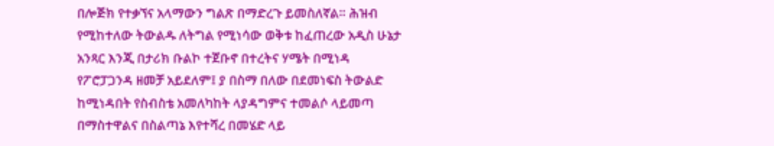በሎጅክ የተቃኘና አላማውን ግልጽ በማድረጉ ይመስለኛል። ሕዝብ የሚከተለው ትውልዱ ለትግል የሚነሳው ወቅቱ ከፈጠረው አዲስ ሁኔታ አንጻር እንጂ በታሪክ ቡልኮ ተጀቡኖ በተረትና ሃሜት በሚነዳ የፖሮፓጋንዳ ዘመቻ አይደለም፤ ያ በስማ በለው በደመነፍስ ትውልድ ከሚነዳበት የስብስቴ አመለካከት ላያዳግምና ተመልሶ ላይመጣ በማስተዋልና በስልጣኔ እየተሻረ በመሄድ ላይ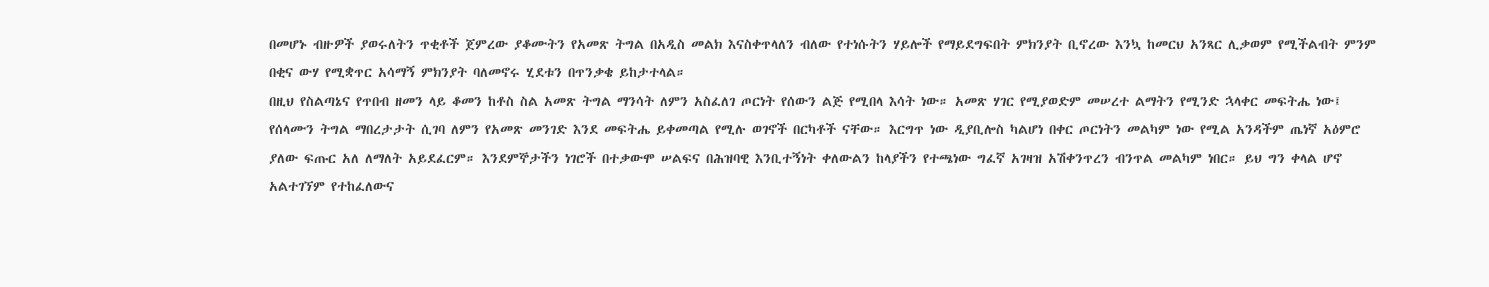በመሆኑ ብዙዎች ያወሩለትን ጥቂቶች ጀምረው ያቆሙትን የአመጽ ትግል በአዲስ መልክ እናስቀጥላለን ብለው የተነሱትን ሃይሎች የማይደግፍበት ምክንያት ቢኖረው እንኳ ከመርህ አንጻር ሊቃወም የሚችልብት ምንም በቂና ውሃ የሚቋጥር አሳማኝ ምክንያት ባለመኖሩ ሂደቱን በጥንቃቄ ይከታተላል።
በዚህ የስልጣኔና የጥበብ ዘመን ላይ ቆመን ከቶስ ስል አመጽ ትግል ማንሳት ለምን አስፈለገ ጦርነት የሰውን ልጅ የሚበላ እሳት ነው። አመጽ ሃገር የሚያወድም መሠረተ ልማትን የሚንድ ኋላቀር መፍትሔ ነው፤ የሰላሙን ትግል ማበረታታት ሲገባ ለምን የአመጽ መንገድ እንደ መፍትሔ ይቀመጣል የሚሉ ወገኖች በርካቶች ናቸው። እርግጥ ነው ዲያቢሎስ ካልሆነ በቀር ጦርነትን መልካም ነው የሚል አንዳችም ጤነኛ አዕምሮ ያለው ፍጡር አለ ለማለት አይደፈርም። እንደምኞታችን ነገሮች በተቃውሞ ሠልፍና በሕዝባዊ እንቢተኝነት ቀለውልን ከላያችን የተጫነው ግፈኛ አገዛዝ አሽቀንጥረን ብንጥል መልካም ነበር። ይህ ግን ቀላል ሆኖ አልተገኘም የተከፈለውና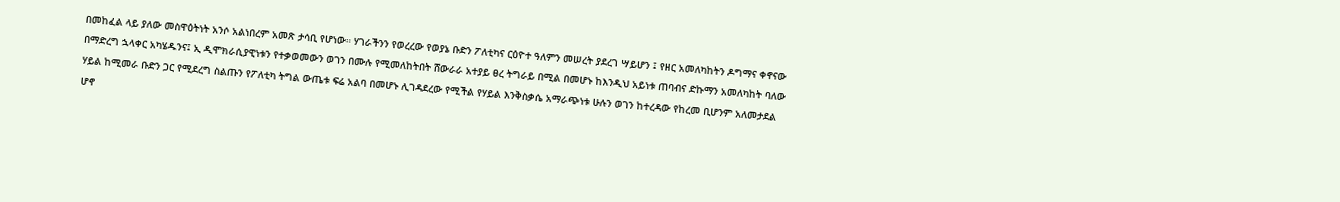በመከፈል ላይ ያለው መስዋዕትነት አንሶ አልነበረም አመጽ ታሳቢ የሆነው። ሃገራችንን የወረረው የወያኔ ቡድን ፖለቲካና ርዕዮተ ዓለምን መሠረት ያደረገ ሣይሆን ፤ የዘር አመለካከትን ዶግማና ቀኖናው በማድረግ ኋላቀር አካሄዱንና፤ ኢ ዲሞክራሲያዊነቱን የተቃወመውን ወገን በሙሉ የሚመለከትበት ሸውራራ አተያይ ፀረ ትግራይ በሚል በመሆኑ ከእንዲህ አይነቱ ጠባብና ድኩማን አመለካከት ባለው ሃይል ከሚመራ ቡድን ጋር የሚደረግ ስልጡን የፖለቲካ ትግል ውጤቱ ፍሬ አልባ በመሆኑ ሊገዳደረው የሚችል የሃይል እንቅስቃሴ አማራጭነቱ ሁሉን ወገን ከተረዳው የከረመ ቢሆንም አለመታደል ሆኖ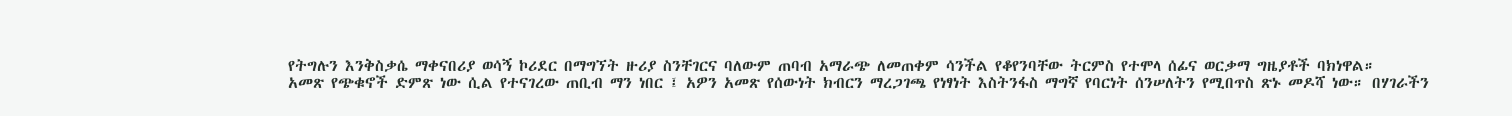የትግሉን እንቅስቃሴ ማቀናበሪያ ወሳኝ ኮሪደር በማግኘት ዙሪያ ስንቸገርና ባለውም ጠባብ አማራጭ ለመጠቀም ሳንችል የቆየንባቸው ትርምስ የተሞላ ሰፊና ወርቃማ ግዜያቶች ባክነዋል።
አመጽ የጭቁኖች ድምጽ ነው ሲል የተናገረው ጠቢብ ማን ነበር ፤ አዎን አመጽ የሰውነት ክብርን ማረጋገጫ የነፃነት እስትንፋስ ማግኛ የባርነት ሰንሠለትን የሚበጥስ ጽኑ መዶሻ ነው። በሃገራችን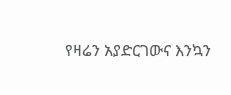የዛሬን አያድርገውና እንኳን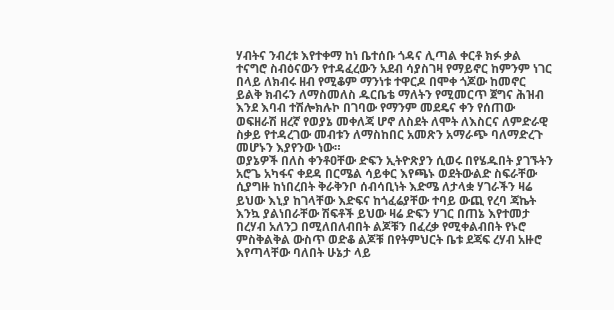ሃብትና ንብረቱ እየተቀማ ከነ ቤተሰቡ ጎዳና ሊጣል ቀርቶ ክፉ ቃል ተናግሮ ስብዕናውን የተዳፈረውን አደብ ሳያስገዛ የማይኖር ከምንም ነገር በላይ ለክብሩ ዘብ የሚቆም ማንነቱ ተዋርዶ በሞቀ ጎጆው ከመኖር ይልቅ ክብሩን ለማስመለስ ዱርቤቴ ማለትን የሚመርጥ ጀግና ሕዝብ እንደ እባብ ተሽሎክሉኮ በገባው የማንም መደዴና ቀን የሰጠው ወፍዘራሽ ዘረኛ የወያኔ መቀለጃ ሆኖ ለስደት ለሞት ለእስርና ለምድራዊ ስቃይ የተዳረገው መብቱን ለማስከበር አመጽን አማራጭ ባለማድረጉ መሆኑን እያየንው ነው።
ወያኔዎች በለስ ቀንቶዐቸው ድፍን ኢትዮጽያን ሲወሩ በየሄዱበት ያገኙትን አሮጌ አካፋና ቀደዳ በርሜል ሳይቀር እየጫኑ ወደትውልድ ስፍራቸው ሲያግዙ ከነበረበት ቅራቅንቦ ሰብሳቢነት እድሜ ለታላቋ ሃገራችን ዛሬ ይህው እኒያ ከገላቸው እድፍና ከጎፈሬያቸው ተባይ ውጪ የረባ ጃኬት እንኳ ያልነበራቸው ሽፍቶች ይህው ዛሬ ድፍን ሃገር በጠኔ እየተመታ በረሃብ አለንጋ በሚለበለብበት ልጆቹን በፈረቃ የሚቀልብበት የኑሮ ምስቅልቅል ውስጥ ወድቆ ልጆቹ በየትምህርት ቤቱ ደጃፍ ረሃብ አዙሮ እየጣላቸው ባለበት ሁኔታ ላይ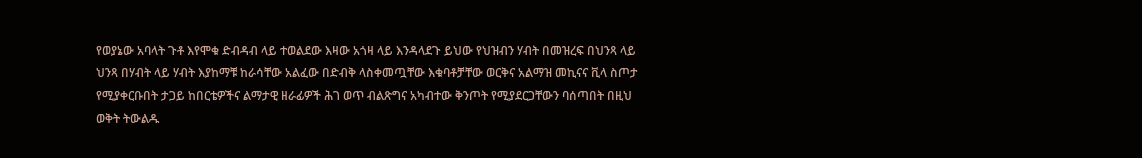የወያኔው አባላት ጉቶ እየሞቁ ድብዳብ ላይ ተወልደው እዛው አጎዛ ላይ እንዳላደጉ ይህው የህዝብን ሃብት በመዝረፍ በህንጻ ላይ ህንጻ በሃብት ላይ ሃብት እያከማቹ ከራሳቸው አልፈው በድብቅ ላስቀመጧቸው እቁባቶቻቸው ወርቅና አልማዝ መኪናና ቪላ ስጦታ የሚያቀርቡበት ታጋይ ከበርቴዎችና ልማታዊ ዘራፊዎች ሕገ ወጥ ብልጽግና አካብተው ቅንጦት የሚያደርጋቸውን ባሰጣበት በዚህ ወቅት ትውልዱ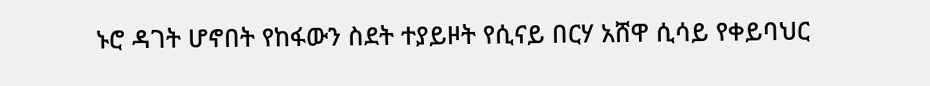ኑሮ ዳገት ሆኖበት የከፋውን ስደት ተያይዞት የሲናይ በርሃ አሸዋ ሲሳይ የቀይባህር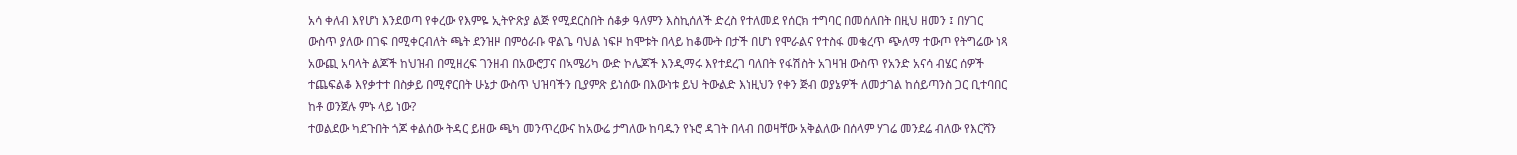አሳ ቀለብ እየሆነ እንደወጣ የቀረው የእምዬ ኢትዮጽያ ልጅ የሚደርስበት ሰቆቃ ዓለምን እስኪሰለች ድረስ የተለመደ የሰርክ ተግባር በመሰለበት በዚህ ዘመን ፤ በሃገር ውስጥ ያለው በገፍ በሚቀርብለት ጫት ደንዝዞ በምዕራቡ ዋልጌ ባህል ነፍዞ ከሞቱት በላይ ከቆሙት በታች በሆነ የሞራልና የተስፋ መቁረጥ ጭለማ ተውጦ የትግሬው ነጻ አውጪ አባላት ልጆች ከህዝብ በሚዘረፍ ገንዘብ በአውሮፓና በኣሜሪካ ውድ ኮሌጆች እንዲማሩ እየተደረገ ባለበት የፋሽስት አገዛዝ ውስጥ የአንድ አናሳ ብሄር ሰዎች ተጨፍልቆ እየቃተተ በስቃይ በሚኖርበት ሁኔታ ውስጥ ህዝባችን ቢያምጽ ይነሰው በእውነቱ ይህ ትውልድ እነዚህን የቀን ጅብ ወያኔዎች ለመታገል ከሰይጣንስ ጋር ቢተባበር ከቶ ወንጀሉ ምኑ ላይ ነው?
ተወልደው ካደጉበት ጎጆ ቀልሰው ትዳር ይዘው ጫካ መንጥረውና ከአውሬ ታግለው ከባዱን የኑሮ ዳገት በላብ በወዛቸው አቅልለው በሰላም ሃገሬ መንደሬ ብለው የእርሻን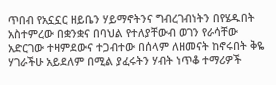ጥበብ የአኗኗር ዘይቤን ሃይማኖትንና ግብረገብነትን በየሄዱበት አስተምረው በቋንቋና በባህል የተለያቸውብ ወገን የራሳቸው አድርገው ተዛምደውና ተጋብተው በሰላም ለዘመናት ከኖሩበት ቅዬ ሃገራችሁ አይደለም በሚል ያፈሩትን ሃብት ነጥቆ ተማሪዎች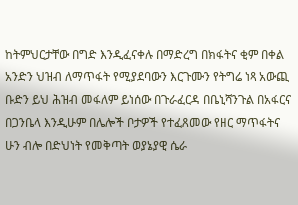ከትምህርታቸው በግድ እንዲፈናቀሉ በማድረግ በክፋትና ቂም በቀል አንድን ህዝብ ለማጥፋት የሚያደባውን እርጉሙን የትግሬ ነጻ አውጪ ቡድን ይህ ሕዝብ መፋለም ይነሰው በጉራፈርዳ በቤኒሻንጉል በአፋርና በጋንቤላ እንዲሁም በሌሎች ቦታዎች የተፈጸመው የዘር ማጥፋትና ሁን ብሎ በድህነት የመቅጣት ወያኔያዊ ሴራ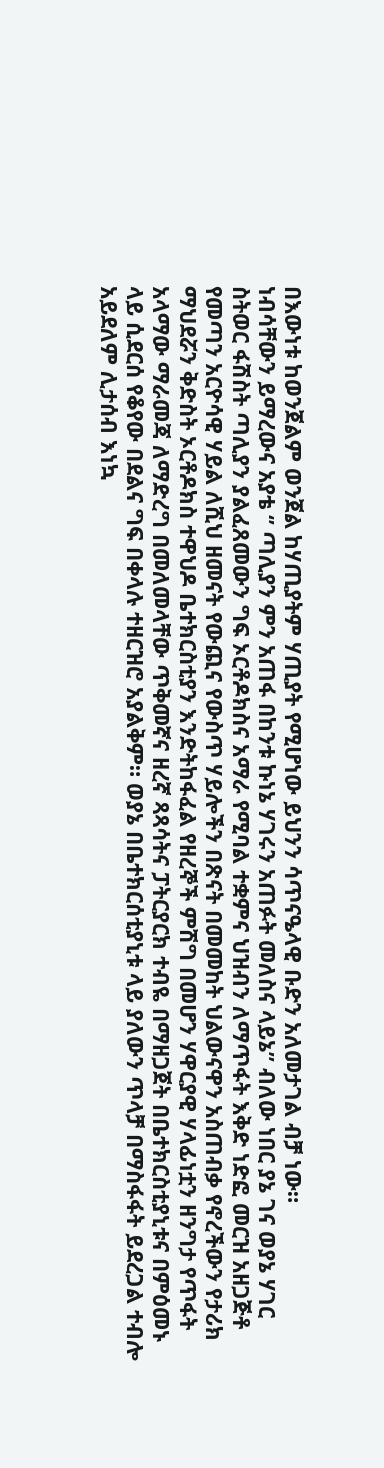በእውነቱ ከወንጀልም ወንጀል ከሃጢያትም ሃጢያት የሚሆነው ይህንን ሳጥናዔላዊ ቡድን አለመታገል ብቻ ነው።
ነብሳቸውን ይማረውና አያቴ ‘’ ጣሊያን ምን አጠፋ በከንቱ ኩነኔ ሃገሩን አጠፉት መለስና ላይኔ’’ ብለው ነበር ያኔ ገና ወያኔ ሃገር ስትወር ፋሽስት ጣሊያን ያልፈጸመውን ግፍ ኦርቶዶክስና አማራ የሚባል ተቋምና ህዝብን ለማጥፋት እቅድ ነድፎ መርዝ አዘጋጅቶ የመጣን አርዮሳዊ ሃይል ለሺህ ዘመናት የውጪና የውስጥ ሃይሎችን በጽናት በመመከት ህልውናዋን አስጠብቃ የኖረችውን የታሪክ ማህደሯን ቅድስት ኦርቶዶክስ ተዋህዶ ቤተክርስቲያን እንድትከፋፈል የዘረኞች ምሽግ በመሆን ሃዋርያዊ ሃላፊነቷን ዘንግታ የጥፋት አላማው ማራመጃ ለማድረግ በመለመላቸው ጥቅመኛና ዘረኛ ጻጻሳትና ፓትርያርክ ተብዬ በማዘጋጀት በቤተክርስቲያኒቱና በምዕመኑ ላይ ሲደርሰ የቆየው በደልና ግፍ በቀላሉ ተዘርዝሮ አያልቅም። ወያኔ በቤተክርሰቲያኒቱ ላይ ያለውን ጥላቻ በማስፋፋት ይደረጋል ተብሎ አይደለም ሊታሰብ እነኳ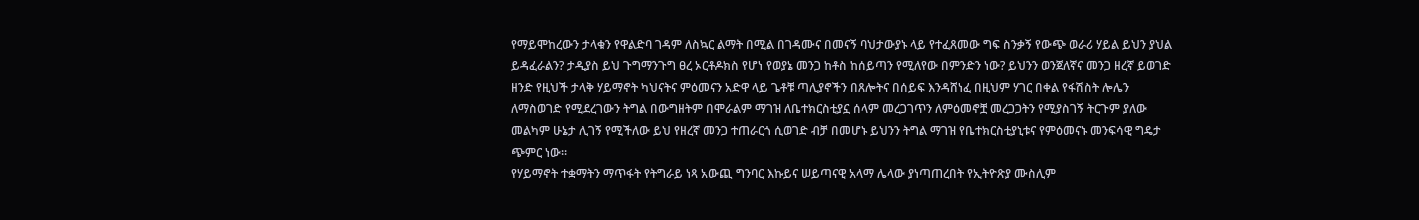የማይሞከረውን ታላቁን የዋልድባ ገዳም ለስኳር ልማት በሚል በገዳሙና በመናኝ ባህታውያኑ ላይ የተፈጸመው ግፍ ስንቃኝ የውጭ ወራሪ ሃይል ይህን ያህል ይዳፈራልን? ታዲያስ ይህ ጉግማንጉግ ፀረ ኦርቶዶክስ የሆነ የወያኔ መንጋ ከቶስ ከሰይጣን የሚለየው በምንድን ነው? ይህንን ወንጀለኛና መንጋ ዘረኛ ይወገድ ዘንድ የዚህች ታላቅ ሃይማኖት ካህናትና ምዕመናን አድዋ ላይ ጌቶቹ ጣሊያኖችን በጸሎትና በሰይፍ እንዳሸነፈ በዚህም ሃገር በቀል የፋሽስት ሎሌን ለማስወገድ የሚደረገውን ትግል በውግዘትም በሞራልም ማገዝ ለቤተክርስቲያኗ ሰላም መረጋገጥን ለምዕመኖቿ መረጋጋትን የሚያስገኝ ትርጉም ያለው መልካም ሁኔታ ሊገኝ የሚችለው ይህ የዘረኛ መንጋ ተጠራርጎ ሲወገድ ብቻ በመሆኑ ይህንን ትግል ማገዝ የቤተክርስቲያኒቱና የምዕመናኑ መንፍሳዊ ግዴታ ጭምር ነው።
የሃይማኖት ተቋማትን ማጥፋት የትግራይ ነጻ አውጪ ግንባር እኩይና ሠይጣናዊ አላማ ሌላው ያነጣጠረበት የኢትዮጽያ ሙስሊም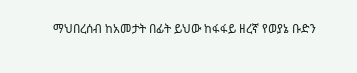ማህበረሰብ ከአመታት በፊት ይህው ከፋፋይ ዘረኛ የወያኔ ቡድን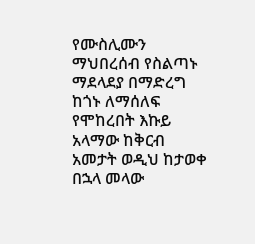የሙስሊሙን ማህበረሰብ የስልጣኑ ማደላደያ በማድረግ ከጎኑ ለማሰለፍ የሞከረበት እኩይ አላማው ከቅርብ አመታት ወዲህ ከታወቀ በኋላ መላው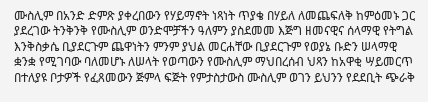ሙስሊም በአንድ ድምጽ ያቀረበውን የሃይማኖት ነጻነት ጥያቄ በሃይለ ለመጨፍለቅ ከምዕመኑ ጋር ያደረገው ትንቅንቅ የሙስሊም ወንድሞቻችን ዓለምን ያስደመመ እጅግ ዘመናዊና ሰላማዊ የትግል እንቅስቃሴ ቢያደርጉም ጨዋነትን ምንም ያህል መርሐቸው ቢያደርጉም የወያኔ ቡድን ሠላማዊ ቋንቋ የሚገባው ባለመሆኑ ለሠላት የወጣውን የሙስሊም ማህበረሰብ ህጻን ከአዋቂ ሣይመርጥ በተለያዩ ቦታዎች የፈጸመውን ጅምላ ፍጅት የምታስታውስ ሙስሊም ወገን ይህንን የደደቢት ጭራቅ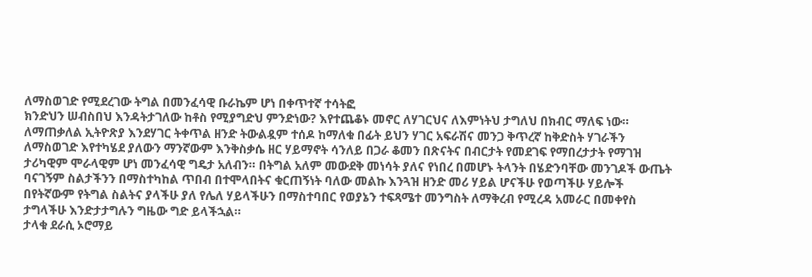ለማስወገድ የሚደረገው ትግል በመንፈሳዊ ቡራኬም ሆነ በቀጥተኛ ተሳትፎ
ክንድህን ሠብስበህ እንዳትታገለው ከቶስ የሚያግድህ ምንድነው? እየተጨቆኑ መኖር ለሃገርህና ለእምነትህ ታግለህ በክብር ማለፍ ነው።
ለማጠቃለል ኢትዮጽያ እንደሃገር ትቀጥል ዘንድ ትውልዷም ተሰዶ ከማለቁ በፊት ይህን ሃገር አፍራሽና መንጋ ቅጥረኛ ከቅድስት ሃገራችን ለማስወገድ እየተካሄደ ያለውን ማንኛውም እንቅስቃሴ ዘር ሃይማኖት ሳንለይ በጋራ ቆመን በጽናትና በብርታት የመደገፍ የማበረታታት የማገዝ ታሪካዊም ሞራላዊም ሆነ መንፈሳዊ ግዴታ አለብን። በትግል አለም መውደቅ መነሳት ያለና የነበረ በመሆኑ ትላንት በሄድንባቸው መንገዶች ውጤት ባናገኝም ስልታችንን በማስተካከል ጥበብ በተሞላበትና ቁርጠኝነት ባለው መልኩ እንጓዝ ዘንድ መሪ ሃይል ሆናችሁ የወጣችሁ ሃይሎች በየትኛውም የትግል ስልትና ያላችሁ ያለ የሌለ ሃይላችሁን በማስተባበር የወያኔን ተፍጻሜተ መንግስት ለማቅረብ የሚረዳ አመራር በመቀየስ ታግላችሁ እንድታታግሉን ግዜው ግድ ይላችኋል።
ታላቁ ደራሲ ኦሮማይ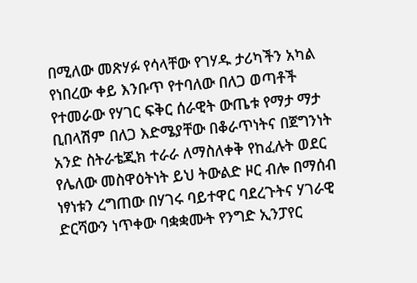በሚለው መጽሃፉ የሳላቸው የገሃዱ ታሪካችን አካል የነበረው ቀይ እንቡጥ የተባለው በለጋ ወጣቶች የተመራው የሃገር ፍቅር ሰራዊት ውጤቱ የማታ ማታ ቢበላሽም በለጋ እድሜያቸው በቆራጥነትና በጀግንነት አንድ ስትራቴጂክ ተራራ ለማስለቀቅ የከፈሉት ወደር የሌለው መስዋዕትነት ይህ ትውልድ ዞር ብሎ በማሰብ ነፃነቱን ረግጠው በሃገሩ ባይተዋር ባደረጉትና ሃገራዊ ድርሻውን ነጥቀው ባቋቋሙት የንግድ ኢንፓየር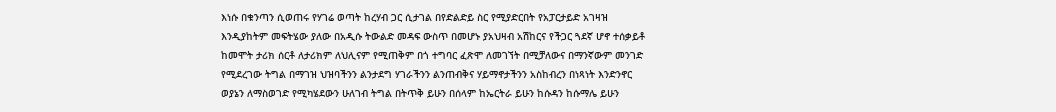እነሱ በቁንጣን ሲወጠሩ የሃገሬ ወጣት ከረሃብ ጋር ሲታገል በየድልድይ ስር የሚያድርበት የአፓርታይድ አገዛዝ እንዲያከትም መፍትሄው ያለው በአዲሱ ትውልድ መዳፍ ውስጥ በመሆኑ ያአህዛብ አሽከርና የችጋር ጓደኛ ሆኖ ተሰቃይቶ ከመሞት ታሪክ ሰርቶ ለታሪክም ለህሊናም የሚጠቅም በጎ ተግባር ፈጽሞ ለመገኘት በሚቻለውና በማንኛውም መንገድ የሚደረገው ትግል በማገዝ ህዝባችንን ልንታደግ ሃገራችንን ልንጠብቅና ሃይማኖታችንን አስከብረን በነጻነት እንድንኖር ወያኔን ለማስወገድ የሚካሄደውን ሁለገብ ትግል በትጥቅ ይሁን በሰላም ከኤርትራ ይሁን ከሱዳን ከሱማሌ ይሁን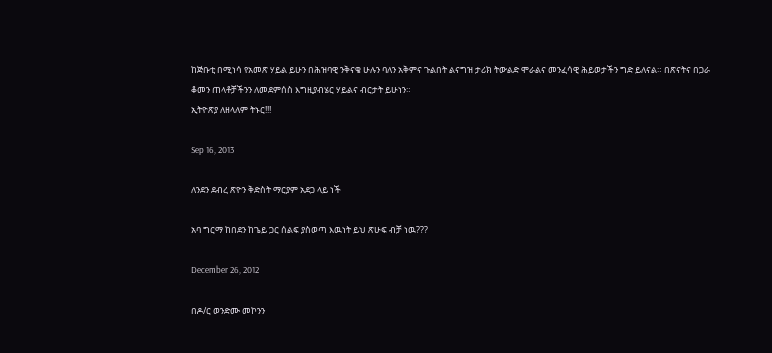ከጅቡቲ በሚነሳ የአመጽ ሃይል ይሁን በሕዝባዊ ንቅናቄ ሁሉን ባለን አቅምና ጉልበት ልናግዝ ታሪክ ትውልድ ሞራልና መንፈሳዊ ሕይወታችን ግድ ይለናል። በጽናትና በጋራ ቆመን ጠላቶቻችንን ለመደምሰስ እግዚያብሄር ሃይልና ብርታት ይሁነን።
ኢትዮጽያ ለዘላለም ትኑር!!!

Sep 16, 2013

ለንደን ደብረ ጽዮን ቅድስት ማርያም አደጋ ላይ ነች

አባ ግርማ ከበደን ከጌይ ጋር ሰልፍ ያስወጣ እዉነት ይህ ጽሁፍ ብቻ ነዉ???

December 26, 2012

በዶ/ር ወንድሙ መኮንን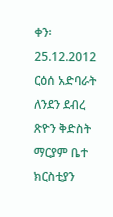ቀን፡ 25.12.2012
ርዕሰ አድባራት ለንደን ደብረ ጽዮን ቅድስት ማርያም ቤተ ክርስቲያን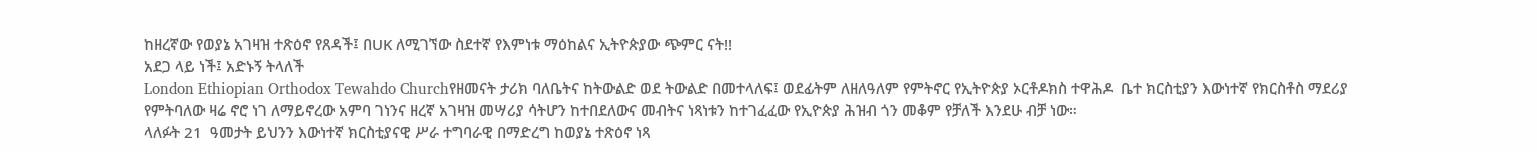ከዘረኛው የወያኔ አገዛዝ ተጽዕኖ የጸዳች፤ በUK ለሚገኘው ስደተኛ የእምነቱ ማዕከልና ኢትዮጵያው ጭምር ናት!!
አደጋ ላይ ነች፤ አድኑኝ ትላለች
London Ethiopian Orthodox Tewahdo Churchየዘመናት ታሪክ ባለቤትና ከትውልድ ወደ ትውልድ በመተላለፍ፤ ወደፊትም ለዘለዓለም የምትኖር የኢትዮጵያ ኦርቶዶክስ ተዋሕዶ  ቤተ ክርስቲያን እውነተኛ የክርስቶስ ማደሪያ የምትባለው ዛሬ ኖሮ ነገ ለማይኖረው አምባ ገነንና ዘረኛ አገዛዝ መሣሪያ ሳትሆን ከተበደለውና መብትና ነጻነቱን ከተገፈፈው የኢዮጵያ ሕዝብ ጎን መቆም የቻለች እንደሁ ብቻ ነው።
ላለፉት 21  ዓመታት ይህንን እውነተኛ ክርስቲያናዊ ሥራ ተግባራዊ በማድረግ ከወያኔ ተጽዕኖ ነጻ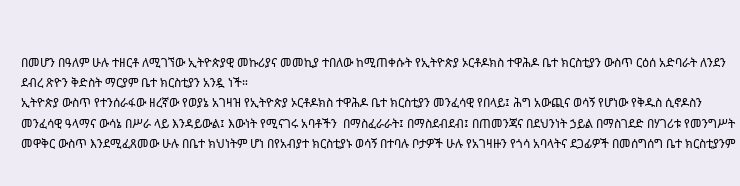በመሆን በዓለም ሁሉ ተዘርቶ ለሚገኘው ኢትዮጵያዊ መኩሪያና መመኪያ ተበለው ከሚጠቀሱት የኢትዮጵያ ኦርቶዶክስ ተዋሕዶ ቤተ ክርስቲያን ውስጥ ርዕሰ አድባራት ለንደን ደብረ ጽዮን ቅድስት ማርያም ቤተ ክርስቲያን አንዷ ነች።
ኢትዮጵያ ውስጥ የተንሰራፋው ዘረኛው የወያኔ አገዛዝ የኢትዮጵያ ኦርቶዶክስ ተዋሕዶ ቤተ ክርስቲያን መንፈሳዊ የበላይ፤ ሕግ አውጪና ወሳኝ የሆነው የቅዱስ ሲኖዶስን መንፈሳዊ ዓላማና ውሳኔ በሥራ ላይ እንዳይውል፤ እውነት የሚናገሩ አባቶችን  በማስፈራራት፤ በማስደብደብ፤ በጠመንጃና በደህንነት ኃይል በማስገደድ በሃገሪቱ የመንግሥት መዋቅር ውስጥ እንደሚፈጸመው ሁሉ በቤተ ክህነትም ሆነ በየአብያተ ክርስቲያኑ ወሳኝ በተባሉ ቦታዎች ሁሉ የአገዛዙን የጎሳ አባላትና ደጋፊዎች በመሰግሰግ ቤተ ክርስቲያንም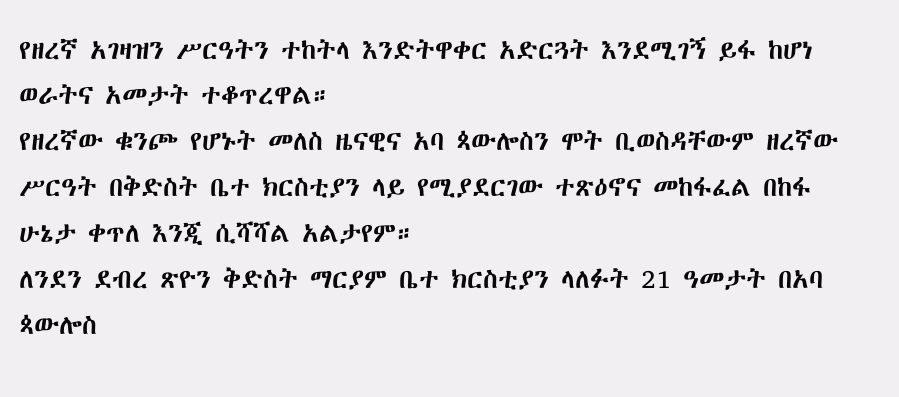የዘረኛ አገዛዝን ሥርዓትን ተከትላ እንድትዋቀር አድርጓት እንደሚገኝ ይፋ ከሆነ ወራትና አመታት ተቆጥረዋል።
የዘረኛው ቁንጮ የሆኑት መለስ ዜናዊና አባ ጳውሎስን ሞት ቢወስዳቸውም ዘረኛው ሥርዓት በቅድስት ቤተ ክርስቲያን ላይ የሚያደርገው ተጽዕኖና መከፋፈል በከፋ ሁኔታ ቀጥለ እንጂ ሲሻሻል አልታየም።
ለንደን ደብረ ጽዮን ቅድስት ማርያም ቤተ ክርስቲያን ላለፉት 21 ዓመታት በአባ ጳውሎስ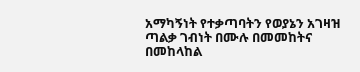አማካኝነት የተቃጣባትን የወያኔን አገዛዝ ጣልቃ ገብነት በሙሉ በመመከትና በመከላከል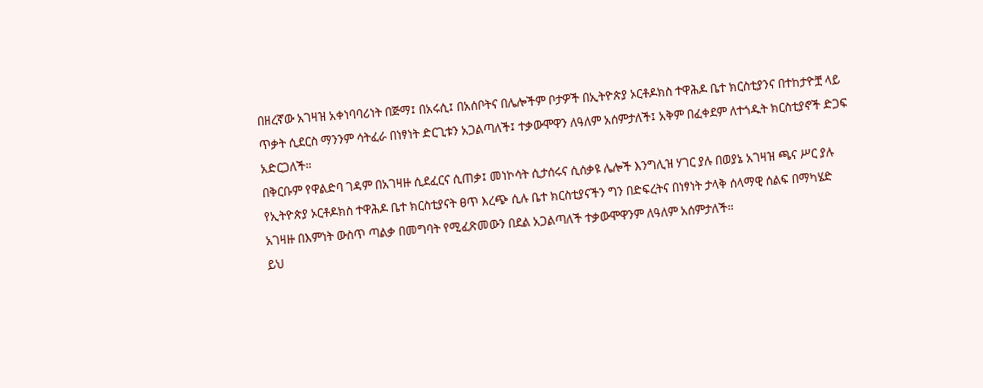በዘረኛው አገዛዝ አቀነባባሪነት በጅማ፤ በአሩሲ፤ በአሰቦትና በሌሎችም ቦታዎች በኢትዮጵያ ኦርቶዶክስ ተዋሕዶ ቤተ ክርስቲያንና በተከታዮቿ ላይ ጥቃት ሲደርስ ማንንም ሳትፈራ በነፃነት ድርጊቱን አጋልጣለች፤ ተቃውሞዋን ለዓለም አሰምታለች፤ አቅም በፈቀደም ለተጎዱት ክርስቲያኖች ድጋፍ አድርጋለች።
በቅርቡም የዋልድባ ገዳም በአገዛዙ ሲደፈርና ሲጠቃ፤ መነኮሳት ሲታሰሩና ሲሰቃዩ ሌሎች እንግሊዝ ሃገር ያሉ በወያኔ አገዛዝ ጫና ሥር ያሉ የኢትዮጵያ ኦርቶዶክስ ተዋሕዶ ቤተ ክርስቲያናት ፀጥ እረጭ ሲሉ ቤተ ክርስቲያናችን ግን በድፍረትና በነፃነት ታላቅ ሰላማዊ ሰልፍ በማካሄድ አገዛዙ በእምነት ውስጥ ጣልቃ በመግባት የሚፈጽመውን በደል አጋልጣለች ተቃውሞዋንም ለዓለም አሰምታለች።
ይህ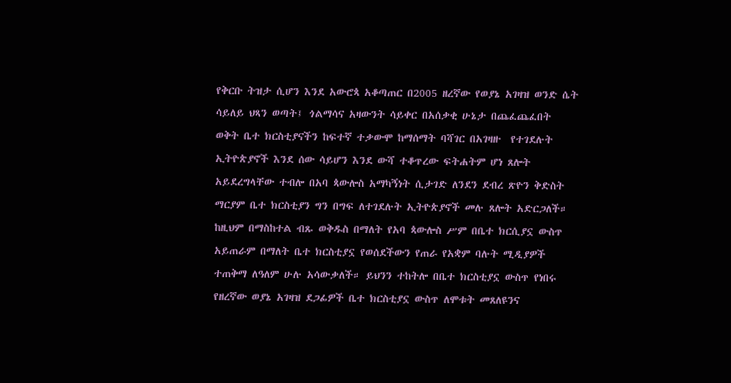የቅርቡ ትዝታ ሲሆን እንደ አውሮጳ አቆጣጠር በ2005 ዘረኛው የወያኔ አገዛዝ ወንድ ሴት ሳይለይ ህጻን ወጣት፤ ጎልማሳና አዛውንት ሳይቀር በአሰቃቂ ሁኔታ በጨፈጨፈበት ወቅት ቤተ ክርስቲያናችን ከፍተኛ ተቃውሞ ከማሰማት ባሻገር በአገዛዙ  የተገደሉት ኢትዮጵያኖች እንደ ሰው ሳይሆን እንደ ውሻ ተቆጥረው ፍትሐትም ሆነ ጸሎት አይደረግላቸው ተብሎ በአባ ጳውሎስ አማካኝነት ሲታገድ ለንደን ደብረ ጽዮን ቅድስት ማርያም ቤተ ክርስቲያን ግን በግፍ ለተገደሉት ኢትዮጵያኖች መሉ ጸሎት አድርጋለች።
ከዚህም በማስከተል ብጹ ወቅዱስ በማለት የአባ ጳውሎስ ሥም በቤተ ክርሲያኗ ውስጥ አይጠራም በማለት ቤተ ክርስቲያኗ የወሰደችውን የጠራ የአቋም ባሉት ሚዲያዎች ተጠቅማ ለዓለም ሁሉ አሳውቃለች። ይህንን ተከትሎ በቤተ ክርስቲያኗ ውስጥ የነበሩ የዘረኛው ወያኔ አገዛዝ ደጋፊዎች ቤተ ክርስቲያኗ ውስጥ ለሞቱት መጸለዩንና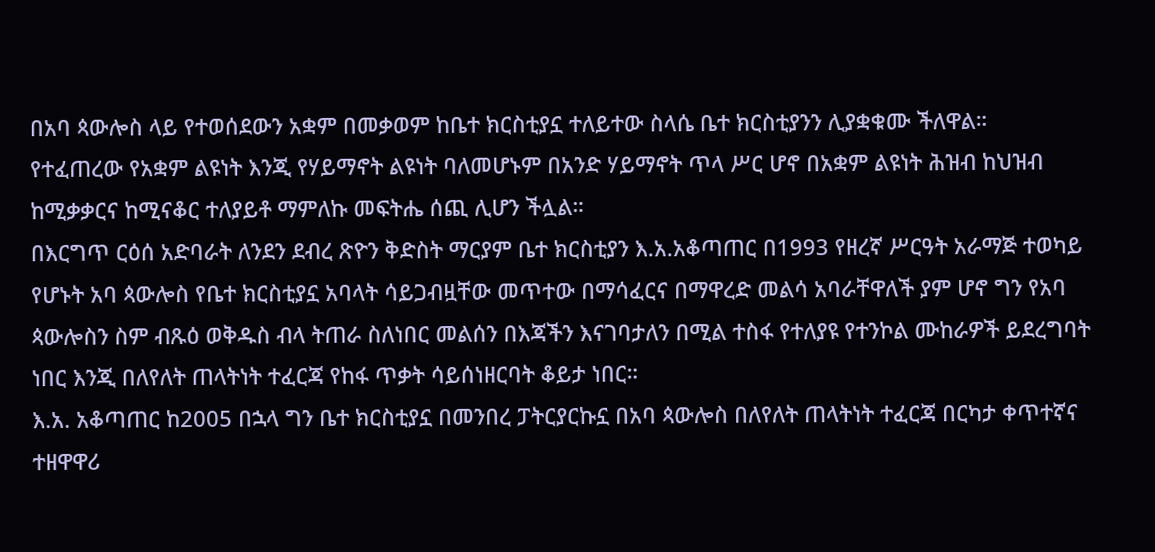በአባ ጳውሎስ ላይ የተወሰደውን አቋም በመቃወም ከቤተ ክርስቲያኗ ተለይተው ስላሴ ቤተ ክርስቲያንን ሊያቋቁሙ ችለዋል።
የተፈጠረው የአቋም ልዩነት እንጂ የሃይማኖት ልዩነት ባለመሆኑም በአንድ ሃይማኖት ጥላ ሥር ሆኖ በአቋም ልዩነት ሕዝብ ከህዝብ ከሚቃቃርና ከሚናቆር ተለያይቶ ማምለኩ መፍትሔ ሰጪ ሊሆን ችሏል።
በእርግጥ ርዕሰ አድባራት ለንደን ደብረ ጽዮን ቅድስት ማርያም ቤተ ክርስቲያን እ.አ.አቆጣጠር በ1993 የዘረኛ ሥርዓት አራማጅ ተወካይ የሆኑት አባ ጳውሎስ የቤተ ክርስቲያኗ አባላት ሳይጋብዟቸው መጥተው በማሳፈርና በማዋረድ መልሳ አባራቸዋለች ያም ሆኖ ግን የአባ ጳውሎስን ስም ብጹዕ ወቅዱስ ብላ ትጠራ ስለነበር መልሰን በእጃችን እናገባታለን በሚል ተስፋ የተለያዩ የተንኮል ሙከራዎች ይደረግባት ነበር እንጂ በለየለት ጠላትነት ተፈርጃ የከፋ ጥቃት ሳይሰነዘርባት ቆይታ ነበር።
እ.አ. አቆጣጠር ከ2005 በኋላ ግን ቤተ ክርስቲያኗ በመንበረ ፓትርያርኩኗ በአባ ጳውሎስ በለየለት ጠላትነት ተፈርጃ በርካታ ቀጥተኛና ተዘዋዋሪ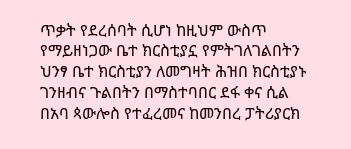ጥቃት የደረሰባት ሲሆነ ከዚህም ውስጥ የማይዘነጋው ቤተ ክርስቲያኗ የምትገለገልበትን ህንፃ ቤተ ክርስቲያን ለመግዛት ሕዝበ ክርስቲያኑ ገንዘብና ጉልበትን በማስተባበር ደፋ ቀና ሲል በአባ ጳውሎስ የተፈረመና ከመንበረ ፓትሪያርክ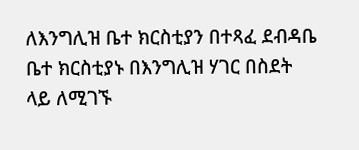ለእንግሊዝ ቤተ ክርስቲያን በተጻፈ ደብዳቤ ቤተ ክርስቲያኑ በእንግሊዝ ሃገር በስደት ላይ ለሚገኙ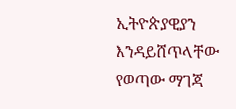ኢትዮጵያዊያን እንዳይሸጥላቸው የወጣው ማገጃ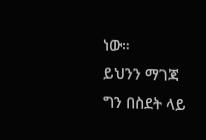ነው።
ይህንን ማገጃ ግን በስደት ላይ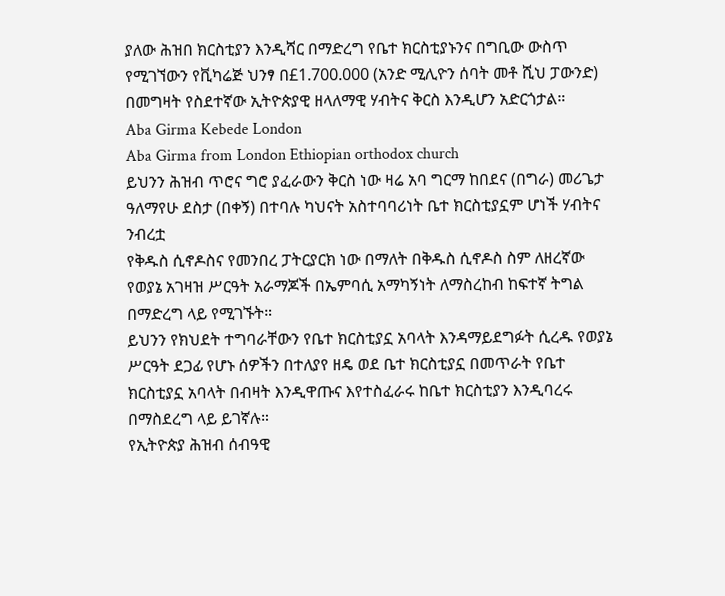ያለው ሕዝበ ክርስቲያን እንዲሻር በማድረግ የቤተ ክርስቲያኑንና በግቢው ውስጥ የሚገኘውን የቪካሬጅ ህንፃ በ£1.700.000 (አንድ ሚሊዮን ሰባት መቶ ሺህ ፓውንድ) በመግዛት የስደተኛው ኢትዮጵያዊ ዘላለማዊ ሃብትና ቅርስ እንዲሆን አድርጎታል።
Aba Girma Kebede London
Aba Girma from London Ethiopian orthodox church
ይህንን ሕዝብ ጥሮና ግሮ ያፈራውን ቅርስ ነው ዛሬ አባ ግርማ ከበደና (በግራ) መሪጌታ ዓለማየሁ ደስታ (በቀኝ) በተባሉ ካህናት አስተባባሪነት ቤተ ክርስቲያኗም ሆነች ሃብትና ንብረቷ
የቅዱስ ሲኖዶስና የመንበረ ፓትርያርክ ነው በማለት በቅዱስ ሲኖዶስ ስም ለዘረኛው የወያኔ አገዛዝ ሥርዓት አራማጆች በኤምባሲ አማካኝነት ለማስረከብ ከፍተኛ ትግል በማድረግ ላይ የሚገኙት።
ይህንን የክህደት ተግባራቸውን የቤተ ክርስቲያኗ አባላት እንዳማይደግፉት ሲረዱ የወያኔ ሥርዓት ደጋፊ የሆኑ ሰዎችን በተለያየ ዘዴ ወደ ቤተ ክርስቲያኗ በመጥራት የቤተ ክርስቲያኗ አባላት በብዛት እንዲዋጡና እየተስፈራሩ ከቤተ ክርስቲያን እንዲባረሩ በማስደረግ ላይ ይገኛሉ።
የኢትዮጵያ ሕዝብ ሰብዓዊ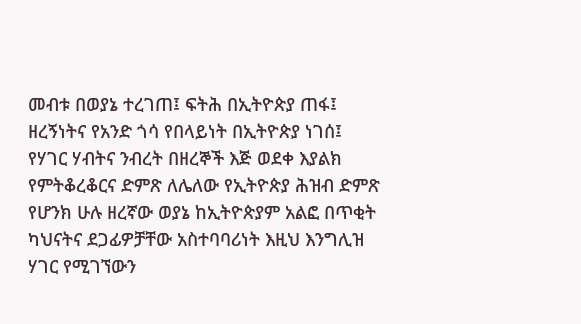መብቱ በወያኔ ተረገጠ፤ ፍትሕ በኢትዮጵያ ጠፋ፤ ዘረኝነትና የአንድ ጎሳ የበላይነት በኢትዮጵያ ነገሰ፤ የሃገር ሃብትና ንብረት በዘረኞች እጅ ወደቀ እያልክ የምትቆረቆርና ድምጽ ለሌለው የኢትዮጵያ ሕዝብ ድምጽ የሆንክ ሁሉ ዘረኛው ወያኔ ከኢትዮጵያም አልፎ በጥቂት ካህናትና ደጋፊዎቻቸው አስተባባሪነት እዚህ እንግሊዝ ሃገር የሚገኘውን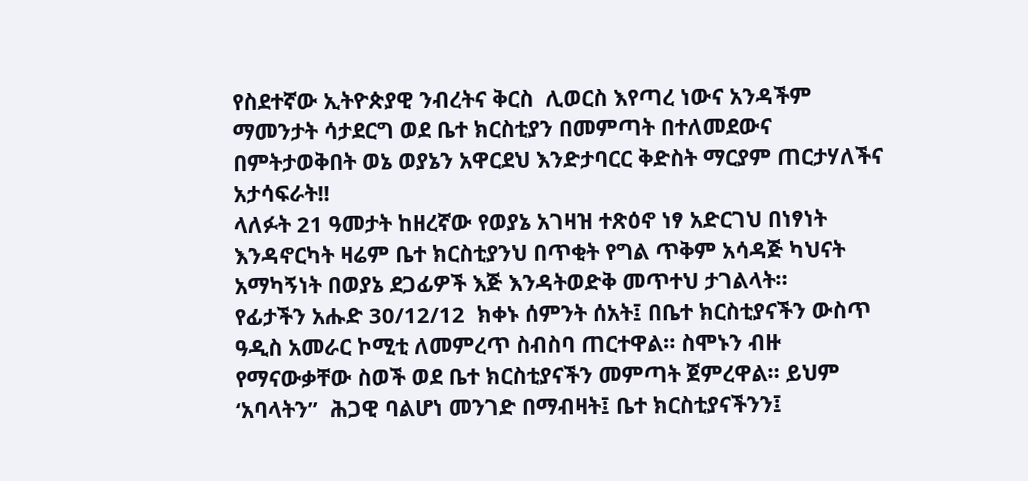የስደተኛው ኢትዮጵያዊ ንብረትና ቅርስ  ሊወርስ እየጣረ ነውና አንዳችም ማመንታት ሳታደርግ ወደ ቤተ ክርስቲያን በመምጣት በተለመደውና በምትታወቅበት ወኔ ወያኔን አዋርደህ እንድታባርር ቅድስት ማርያም ጠርታሃለችና አታሳፍራት!!
ላለፉት 21 ዓመታት ከዘረኛው የወያኔ አገዛዝ ተጽዕኖ ነፃ አድርገህ በነፃነት እንዳኖርካት ዛሬም ቤተ ክርስቲያንህ በጥቂት የግል ጥቅም አሳዳጅ ካህናት አማካኝነት በወያኔ ደጋፊዎች እጅ እንዳትወድቅ መጥተህ ታገልላት።
የፊታችን አሑድ 30/12/12  ክቀኑ ሰምንት ሰአት፤ በቤተ ክርስቲያናችን ውስጥ ዓዲስ አመራር ኮሚቲ ለመምረጥ ስብስባ ጠርተዋል። ስሞኑን ብዙ የማናውቃቸው ስወች ወደ ቤተ ክርስቲያናችን መምጣት ጀምረዋል። ይህም ‘አባላትን”  ሕጋዊ ባልሆነ መንገድ በማብዛት፤ ቤተ ክርስቲያናችንን፤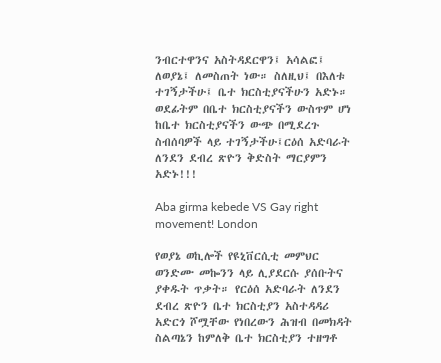ንብርተዋንና አስትዳደርዋን፤ አሳልፎ፤ ለወያኔ፤ ለመስጠት ነው። ስለዚህ፤ በእለቱ ተገኝታችሁ፤ ቤተ ክርስቲያናችሁን አድኑ። ወደፊትም በቤተ ክርስቲያናችን ውስጥም ሆነ ከቤተ ክርስቲያናችን ውጭ በሚደረጉ ስብሰባዎች ላይ ተገኝታችሁ፤ርዕሰ አድባራት ለንደን ደብረ ጽዮን ቅድስት ማርያምን አድኑ!!!

Aba girma kebede VS Gay right movement! London

የወያኔ ወኪሎች የዩኒቨርሲቲ መምህር ወንድሙ መኰንን ላይ ሊያደርሱ ያሰቡትና ያቀዱት ጥቃት። የርዕሰ አድባራት ለንደን ደብረ ጽዮን ቤተ ክርስቲያን አስተዳዳሪ አድርጎ ሾሟቸው የነበረውን ሕዝብ በመክዳት ስልጣኔን ከምለቅ ቤተ ክርስቲያን ተዘግቶ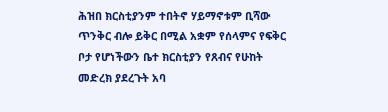ሕዝበ ክርስቲያንም ተበትኖ ሃይማኖቱም ቢሻው ጥንቅር ብሎ ይቅር በሚል አቋም የሰላምና የፍቅር ቦታ የሆነችውን ቤተ ክርስቲያን የጸብና የሁከት መድረክ ያደረጉት አባ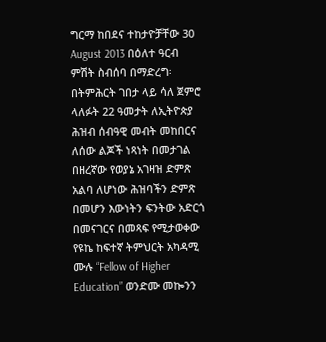ግርማ ከበደና ተከታዮቻቸው 30 August 2013 በዕለተ ዓርብ ምሽት ስብሰባ በማድረግ፡ በትምሕርት ገበታ ላይ ሳለ ጀምሮ ላለፉት 22 ዓመታት ለኢትዮጵያ ሕዝብ ሰብዓዊ መብት መከበርና ለሰው ልጆች ነጻነት በመታገል በዘረኛው የወያኔ አገዛዝ ድምጽ አልባ ለሆነው ሕዝባችን ድምጽ በመሆን እውነትን ፍንትው አድርጎ በመናገርና በመጻፍ የሚታወቀው የዩኬ ከፍተኛ ትምህርት አካዳሚ ሙሉ “Fellow of Higher Education” ወንድሙ መኰንን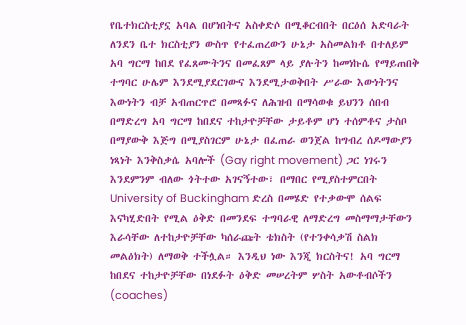የቤተክርስቲያኗ አባል በሆነበትና አስቀድሶ በሚቆርብበት በርዕሰ አድባራት ለንደን ቤተ ክርስቲያን ውስጥ የተፈጠረውን ሁኔታ አስመልክቶ በተለይም አባ ግርማ ከበደ የፈጸሙትንና በመፈጸም ላይ ያሉትን ከመነኩሴ የማይጠበቅ ተግባር ሁሌም እንደሚያደርገውና እንደሚታወቅበት ሥራው እውነትንና እውነትን ብቻ አብጠርጥሮ በመጻፉና ለሕዝብ በማሳወቁ ይህንን ሰበብ በማድረግ አባ ግርማ ከበደና ተከታዮቻቸው ታይቶም ሆነ ተሰምቶና ታስቦ በማያውቅ እጅግ በሚያስገርም ሁኔታ በፈጠራ ወንጀል ከግብረ ሰዶማውያን ነጻነት እንቅስቃሴ አባሎች (Gay right movement) ጋር ነገሩን እንደምንም ብለው ጎትተው አገናኝተው፣ በማበር የሚያስተምርበት University of Buckingham ድረስ በመሄድ የተቃውሞ ሰልፍ እናካሂድበት የሚል ዕቅድ በመንደፍ ተግባራዊ ለማድረግ መስማማታቸውን እራሳቸው ለተከታዮቻቸው ካሰራጩት ቴክስት (የተንቀሳቃሽ ስልክ መልዕክት) ለማወቅ ተችሏል። እንዲህ ነው እንጂ ክርስትና! አባ ግርማ ከበደና ተከታዮቻቸው በነደፉት ዕቅድ መሠረትም ሦስት አውቶብሶችን (coaches)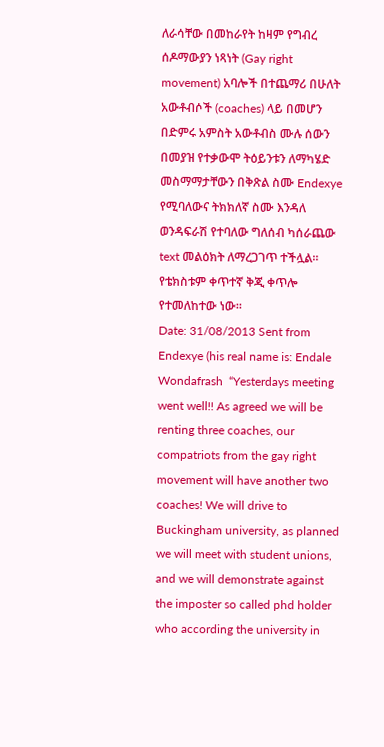ለራሳቸው በመከራየት ከዛም የግብረ ሰዶማውያን ነጻነት (Gay right movement) አባሎች በተጨማሪ በሁለት አውቶብሶች (coaches) ላይ በመሆን በድምሩ አምስት አውቶብስ ሙሉ ሰውን በመያዝ የተቃውሞ ትዕይንቱን ለማካሄድ መስማማታቸውን በቅጽል ስሙ Endexye የሚባለውና ትክክለኛ ስሙ እንዳለ ወንዳፍራሽ የተባለው ግለሰብ ካሰራጨው text መልዕክት ለማረጋገጥ ተችሏል።
የቴክስቱም ቀጥተኛ ቅጂ ቀጥሎ የተመለከተው ነው።
Date: 31/08/2013 Sent from Endexye (his real name is: Endale Wondafrash  “Yesterdays meeting went well!! As agreed we will be renting three coaches, our compatriots from the gay right movement will have another two coaches! We will drive to Buckingham university, as planned we will meet with student unions, and we will demonstrate against the imposter so called phd holder who according the university in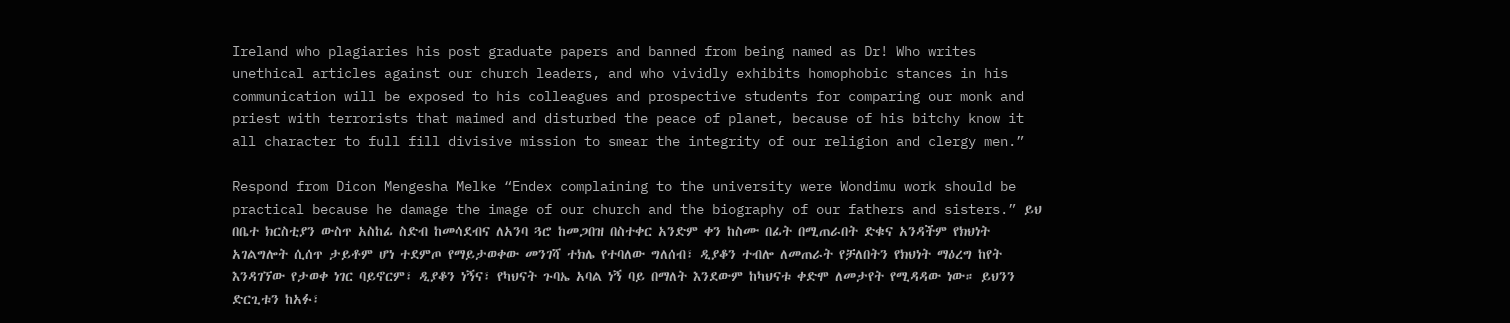Ireland who plagiaries his post graduate papers and banned from being named as Dr! Who writes unethical articles against our church leaders, and who vividly exhibits homophobic stances in his communication will be exposed to his colleagues and prospective students for comparing our monk and priest with terrorists that maimed and disturbed the peace of planet, because of his bitchy know it all character to full fill divisive mission to smear the integrity of our religion and clergy men.”

Respond from Dicon Mengesha Melke “Endex complaining to the university were Wondimu work should be practical because he damage the image of our church and the biography of our fathers and sisters.” ይህ በቤተ ክርስቲያን ውስጥ አስከፊ ስድብ ከመሳደብና ለአንባ ጓሮ ከመጋበዝ በስተቀር አንድም ቀን ከስሙ በፊት በሚጠራበት ድቁና አንዳችም የክህነት አገልግሎት ሲሰጥ ታይቶም ሆነ ተደምጦ የማይታወቀው መንገሻ ተክሌ የተባለው ግለሰብ፣ ዲያቆን ተብሎ ለመጠራት የቻለበትን የክህነት ማዕረግ ከየት እንዳገኘው የታወቀ ነገር ባይኖርም፣ ዲያቆን ነኝና፣ የካህናት ጉባኤ አባል ነኝ ባይ በማለት እንደውም ከካህናቱ ቀድሞ ለመታየት የሚዳዳው ነው። ይህንን ድርጊቱን ከአፉ፣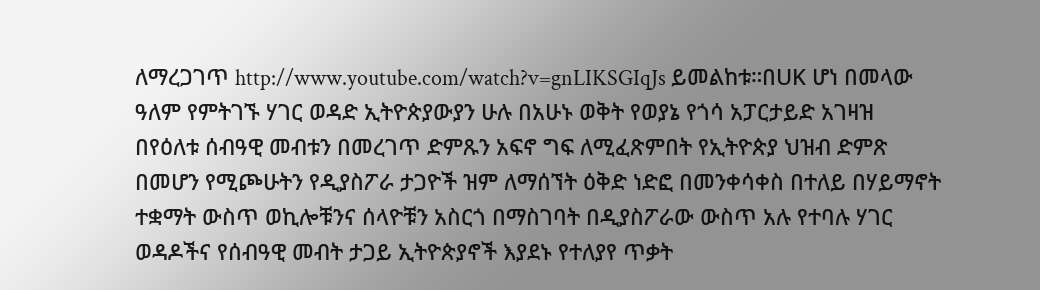ለማረጋገጥ http://www.youtube.com/watch?v=gnLIKSGIqJs ይመልከቱ።በUK ሆነ በመላው ዓለም የምትገኙ ሃገር ወዳድ ኢትዮጵያውያን ሁሉ በአሁኑ ወቅት የወያኔ የጎሳ አፓርታይድ አገዛዝ በየዕለቱ ሰብዓዊ መብቱን በመረገጥ ድምጹን አፍኖ ግፍ ለሚፈጽምበት የኢትዮጵያ ህዝብ ድምጽ በመሆን የሚጮሁትን የዲያስፖራ ታጋዮች ዝም ለማሰኘት ዕቅድ ነድፎ በመንቀሳቀስ በተለይ በሃይማኖት ተቋማት ውስጥ ወኪሎቹንና ሰላዮቹን አስርጎ በማስገባት በዲያስፖራው ውስጥ አሉ የተባሉ ሃገር ወዳዶችና የሰብዓዊ መብት ታጋይ ኢትዮጵያኖች እያደኑ የተለያየ ጥቃት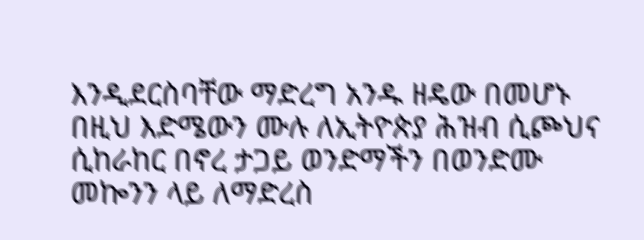እንዲደርስባቸው ማድረግ አንዱ ዘዴው በመሆኑ በዚህ እድሜውን ሙሉ ለኢትዮጵያ ሕዝብ ሲጮህና ሲከራከር በኖረ ታጋይ ወንድማችን በወንድሙ መኰንን ላይ ለማድረስ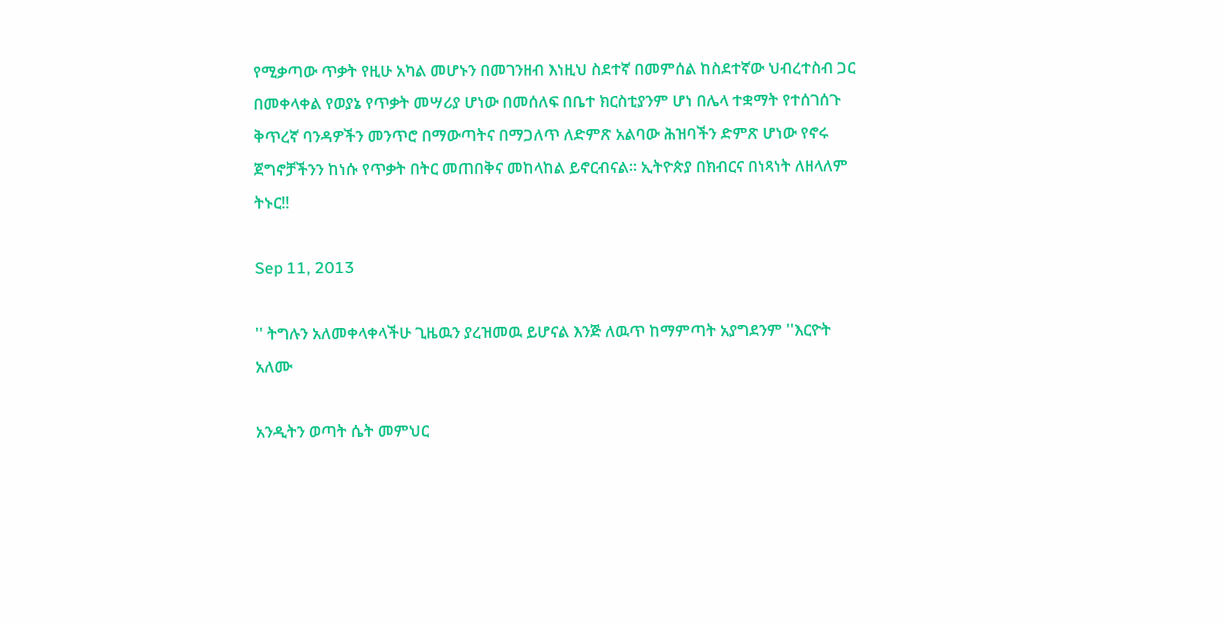የሚቃጣው ጥቃት የዚሁ አካል መሆኑን በመገንዘብ እነዚህ ስደተኛ በመምሰል ከስደተኛው ህብረተስብ ጋር በመቀላቀል የወያኔ የጥቃት መሣሪያ ሆነው በመሰለፍ በቤተ ክርስቲያንም ሆነ በሌላ ተቋማት የተሰገሰጉ ቅጥረኛ ባንዳዎችን መንጥሮ በማውጣትና በማጋለጥ ለድምጽ አልባው ሕዝባችን ድምጽ ሆነው የኖሩ ጀግኖቻችንን ከነሱ የጥቃት በትር መጠበቅና መከላከል ይኖርብናል። ኢትዮጵያ በክብርና በነጻነት ለዘላለም ትኑር!!

Sep 11, 2013

'' ትግሉን አለመቀላቀላችሁ ጊዜዉን ያረዝመዉ ይሆናል እንጅ ለዉጥ ከማምጣት አያግደንም ''እርዮት አለሙ

አንዲትን ወጣት ሴት መምህር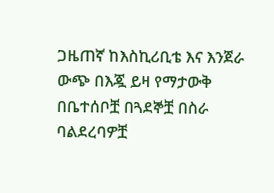ጋዜጠኛ ከእስኪሪቢቴ እና እንጀራ ውጭ በእጇ ይዛ የማታውቅ በቤተሰቦቿ በጓደኞቿ በስራ ባልደረባዎቿ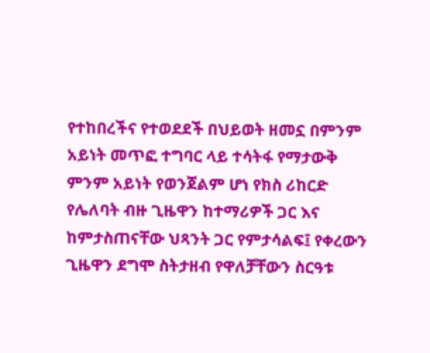የተከበረችና የተወደደች በህይወት ዘመኗ በምንም አይነት መጥፎ ተግባር ላይ ተሳትፋ የማታውቅ ምንም አይነት የወንጀልም ሆነ የክስ ሪከርድ የሌለባት ብዙ ጊዜዋን ከተማሪዎች ጋር እና ከምታስጠናቸው ህጻንት ጋር የምታሳልፍ፤ የቀረውን ጊዜዋን ደግሞ ስትታዘብ የዋለቻቸውን ስርዓቱ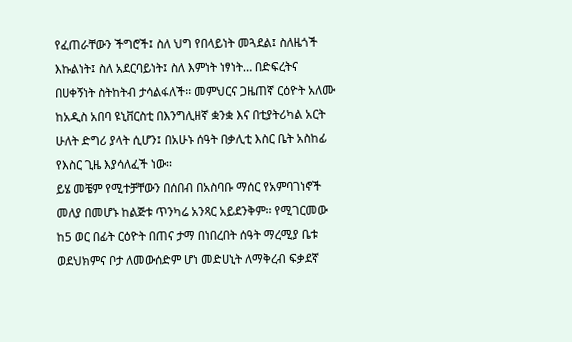የፈጠራቸውን ችግሮች፤ ስለ ህግ የበላይነት መጓደል፤ ስለዜጎች እኩልነት፤ ስለ አደርባይነት፤ ስለ እምነት ነፃነት… በድፍረትና በሀቀኝነት ስትከትብ ታሳልፋለች፡፡ መምህርና ጋዜጠኛ ርዕዮት አለሙ ከአዲስ አበባ ዩኒቨርስቲ በእንግሊዘኛ ቋንቋ እና በቲያትሪካል አርት ሁለት ድግሪ ያላት ሲሆን፤ በአሁኑ ሰዓት በቃሊቲ እስር ቤት አስከፊ የእስር ጊዜ እያሳለፈች ነው፡፡
ይሄ መቼም የሚተቻቸውን በሰበብ በአስባቡ ማሰር የአምባገነኖች መለያ በመሆኑ ከልጅቱ ጥንካሬ አንጻር አይደንቅም፡፡ የሚገርመው ከ5 ወር በፊት ርዕዮት በጠና ታማ በነበረበት ሰዓት ማረሚያ ቤቱ ወደህክምና ቦታ ለመውሰድም ሆነ መድሀኒት ለማቅረብ ፍቃደኛ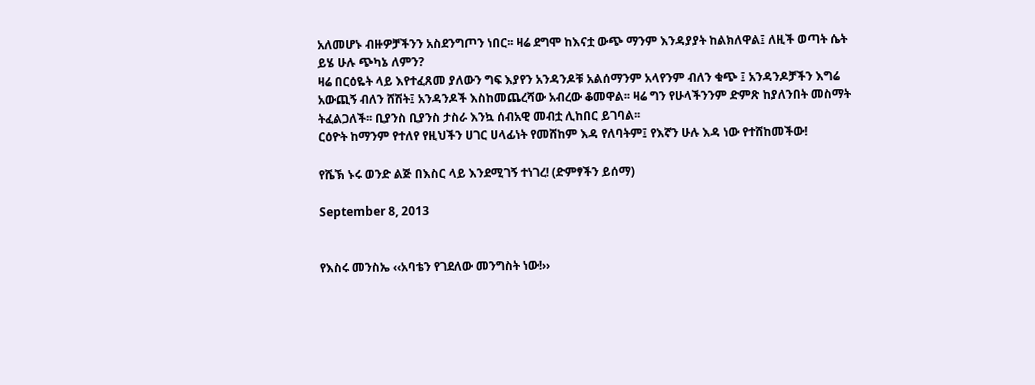አለመሆኑ ብዙዎቻችንን አስደንግጦን ነበር፡፡ ዛሬ ደግሞ ከእናቷ ውጭ ማንም እንዳያያት ከልክለዋል፤ ለዚች ወጣት ሴት ይሄ ሁሉ ጭካኔ ለምን?
ዛሬ በርዕዬት ላይ እየተፈጸመ ያለውን ግፍ እያየን አንዳንዶቹ አልሰማንም አላየንም ብለን ቁጭ ፤ አንዳንዶቻችን እግሬ አውጪኝ ብለን ሸሽት፤ አንዳንዶች እስከመጨረሻው አብረው ቆመዋል፡፡ ዛሬ ግን የሁላችንንም ድምጽ ከያለንበት መስማት ትፈልጋለች፡፡ ቢያንስ ቢያንስ ታስራ እንኳ ሰብአዊ መብቷ ሊከበር ይገባል፡፡
ርዕዮት ከማንም የተለየ የዚህችን ሀገር ሀላፊነት የመሸከም እዳ የለባትም፤ የእኛን ሁሉ እዳ ነው የተሸከመችው!

የሼኽ ኑሩ ወንድ ልጅ በእስር ላይ እንደሚገኝ ተነገረ! (ድምፃችን ይሰማ)

September 8, 2013


የእስሩ መንስኤ ‹‹አባቴን የገደለው መንግስት ነው!››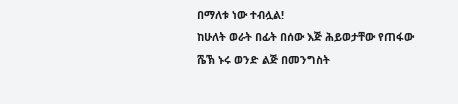በማለቱ ነው ተብሏል!
ከሁለት ወራት በፊት በሰው እጅ ሕይወታቸው የጠፋው ሼኽ ኑሩ ወንድ ልጅ በመንግስት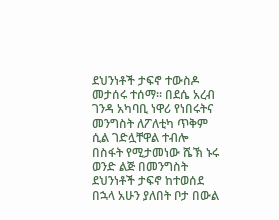ደህንነቶች ታፍኖ ተውስዶ መታሰሩ ተሰማ፡፡ በደሴ አረብ ገንዳ አካባቢ ነዋሪ የነበሩትና መንግስት ለፖለቲካ ጥቅም ሲል ገድሏቸዋል ተብሎ በስፋት የሚታመነው ሼኽ ኑሩ ወንድ ልጅ በመንግስት ደህንነቶች ታፍኖ ከተወሰደ በኋላ አሁን ያለበት ቦታ በውል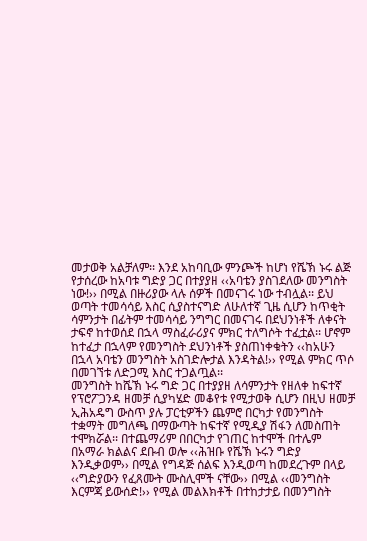መታወቅ አልቻለም፡፡ እንደ አከባቢው ምንጮች ከሆነ የሼኽ ኑሩ ልጅ የታሰረው ከአባቱ ግድያ ጋር በተያያዘ ‹‹አባቴን ያስገደለው መንግስት ነው!›› በሚል በዙሪያው ላሉ ሰዎች በመናገሩ ነው ተብሏል፡፡ ይህ ወጣት ተመሳሳይ እስር ሲያስተናግድ ለሁለተኛ ጊዜ ሲሆን ከጥቂት ሳምንታት በፊትም ተመሳሳይ ንግግር በመናገሩ በደህንነቶች ለቀናት ታፍኖ ከተወሰደ በኋላ ማስፈራሪያና ምክር ተለግሶት ተፈቷል፡፡ ሆኖም ከተፈታ በኋላም የመንግስት ደህንነቶች ያስጠነቀቁትን ‹‹ከአሁን በኋላ አባቴን መንግስት አስገድሎታል እንዳትል!›› የሚል ምክር ጥሶ በመገኘቱ ለድጋሚ እስር ተጋልጧል፡፡
መንግስት ከሼኽ ኑሩ ግድ ጋር በተያያዘ ለሳምንታት የዘለቀ ከፍተኛ የፕሮፖጋንዳ ዘመቻ ሲያካሄድ መቆየቱ የሚታወቅ ሲሆን በዚህ ዘመቻ ኢሕአዴግ ውስጥ ያሉ ፓርቲዎችን ጨምሮ በርካታ የመንግስት ተቋማት መግለጫ በማውጣት ከፍተኛ የሚዲያ ሽፋን ለመስጠት ተሞክሯል፡፡ በተጨማሪም በበርካታ የገጠር ከተሞች በተሌም በአማራ ክልልና ደቡብ ወሎ ‹‹ሕዝቡ የሼኽ ኑሩን ግድያ እንዲቃወም›› በሚል የግዳጅ ሰልፍ እንዲወጣ ከመደረጉም በላይ ‹‹ግድያውን የፈጸሙት ሙስሊሞች ናቸው›› በሚል ‹‹መንግስት እርምጃ ይውሰድ!›› የሚል መልእክቶች በተከታታይ በመንግስት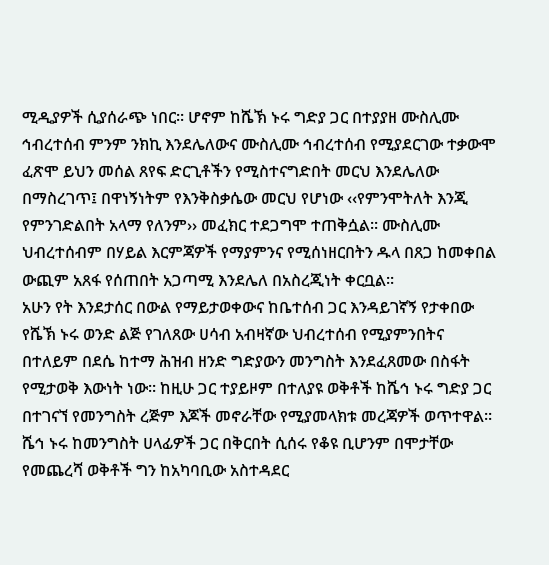ሚዲያዎች ሲያሰራጭ ነበር፡፡ ሆኖም ከሼኽ ኑሩ ግድያ ጋር በተያያዘ ሙስሊሙ ኅብረተሰብ ምንም ንክኪ እንደሌለውና ሙስሊሙ ኅብረተሰብ የሚያደርገው ተቃውሞ ፈጽሞ ይህን መሰል ጸየፍ ድርጊቶችን የሚስተናግድበት መርህ እንደሌለው በማስረገጥ፤ በዋነኝነትም የእንቅስቃሴው መርህ የሆነው ‹‹የምንሞትለት እንጂ የምንገድልበት አላማ የለንም›› መፈክር ተደጋግሞ ተጠቅሷል፡፡ ሙስሊሙ ህብረተሰብም በሃይል እርምጃዎች የማያምንና የሚሰነዘርበትን ዱላ በጸጋ ከመቀበል ውጪም አጸፋ የሰጠበት አጋጣሚ እንደሌለ በአስረጂነት ቀርቧል፡፡
አሁን የት እንደታሰር በውል የማይታወቀውና ከቤተሰብ ጋር እንዳይገኛኝ የታቀበው የሼኽ ኑሩ ወንድ ልጅ የገለጸው ሀሳብ አብዛኛው ህብረተሰብ የሚያምንበትና በተለይም በደሴ ከተማ ሕዝብ ዘንድ ግድያውን መንግስት እንደፈጸመው በስፋት የሚታወቅ እውነት ነው፡፡ ከዚሁ ጋር ተያይዞም በተለያዩ ወቅቶች ከሼኅ ኑሩ ግድያ ጋር በተገናኘ የመንግስት ረጅም እጆች መኖራቸው የሚያመላክቱ መረጃዎች ወጥተዋል፡፡ ሼኅ ኑሩ ከመንግስት ሀላፊዎች ጋር በቅርበት ሲሰሩ የቆዩ ቢሆንም በሞታቸው የመጨረሻ ወቅቶች ግን ከአካባቢው አስተዳደር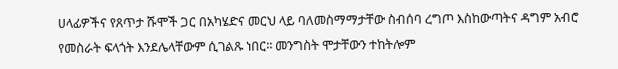ሀላፊዎችና የጸጥታ ሹሞች ጋር በአካሄድና መርህ ላይ ባለመስማማታቸው ስብሰባ ረግጦ እስከውጣትና ዳግም አብሮ የመስራት ፍላጎት እንደሌላቸውም ሲገልጹ ነበር፡፡ መንግስት ሞታቸውን ተከትሎም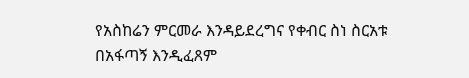የአስከሬን ምርመራ እንዳይደረግና የቀብር ስነ ስርአቱ በአፋጣኝ እንዲፈጸም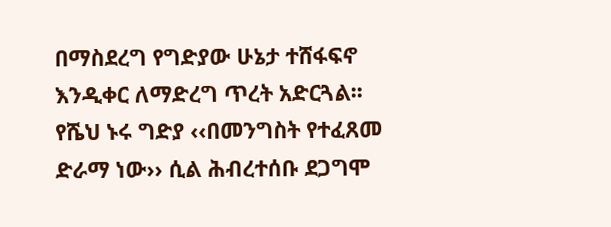በማስደረግ የግድያው ሁኔታ ተሸፋፍኖ እንዲቀር ለማድረግ ጥረት አድርጓል፡፡ የሼህ ኑሩ ግድያ ‹‹በመንግስት የተፈጸመ ድራማ ነው›› ሲል ሕብረተሰቡ ደጋግሞ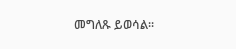መግለጹ ይወሳል፡፡